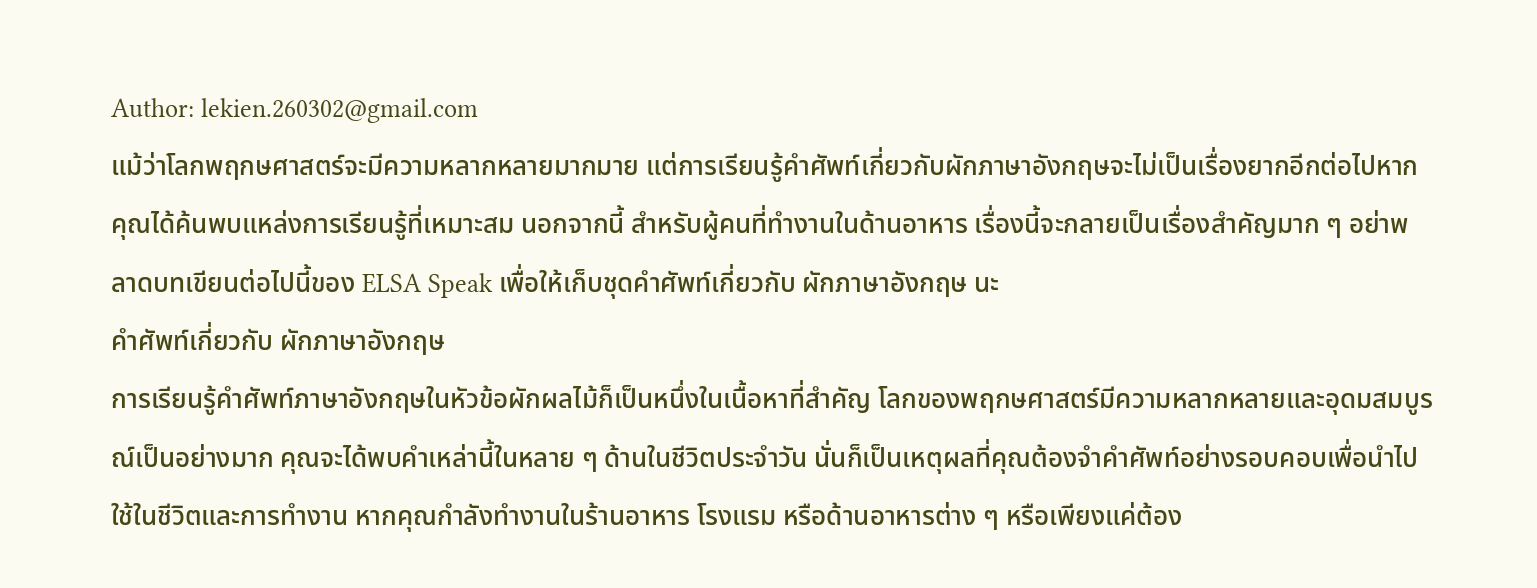Author: lekien.260302@gmail.com
แม้ว่าโลกพฤกษศาสตร์จะมีความหลากหลายมากมาย แต่การเรียนรู้คำศัพท์เกี่ยวกับผักภาษาอังกฤษจะไม่เป็นเรื่องยากอีกต่อไปหากคุณได้ค้นพบแหล่งการเรียนรู้ที่เหมาะสม นอกจากนี้ สำหรับผู้คนที่ทำงานในด้านอาหาร เรื่องนี้จะกลายเป็นเรื่องสำคัญมาก ๆ อย่าพลาดบทเขียนต่อไปนี้ของ ELSA Speak เพื่อให้เก็บชุดคำศัพท์เกี่ยวกับ ผักภาษาอังกฤษ นะ
คำศัพท์เกี่ยวกับ ผักภาษาอังกฤษ
การเรียนรู้คำศัพท์ภาษาอังกฤษในหัวข้อผักผลไม้ก็เป็นหนึ่งในเนื้อหาที่สำคัญ โลกของพฤกษศาสตร์มีความหลากหลายและอุดมสมบูรณ์เป็นอย่างมาก คุณจะได้พบคำเหล่านี้ในหลาย ๆ ด้านในชีวิตประจำวัน นั่นก็เป็นเหตุผลที่คุณต้องจำคำศัพท์อย่างรอบคอบเพื่อนำไปใช้ในชีวิตและการทำงาน หากคุณกำลังทำงานในร้านอาหาร โรงแรม หรือด้านอาหารต่าง ๆ หรือเพียงแค่ต้อง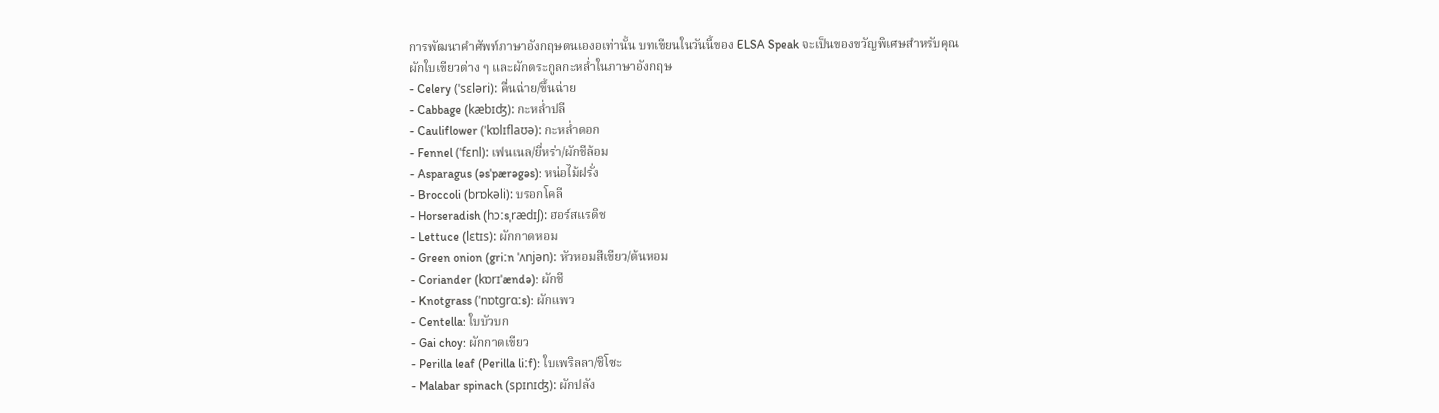การพัฒนาคำศัพท์ภาษาอังกฤษตนเองอเท่านั้น บทเขียนในวันนี้ของ ELSA Speak จะเป็นของขวัญพิเศษสำหรับคุณ
ผักใบเขียวต่าง ๆ และผักตระกูลกะหล่ำในภาษาอังกฤษ
- Celery (ˈsɛləri): คื่นฉ่าย/ขึ้นฉ่าย
- Cabbage (kæbɪʤ): กะหล่ำปลี
- Cauliflower (ˈkɒlɪflaʊə): กะหล่ำดอก
- Fennel (ˈfɛnl): เฟนเนล/ยี่หร่า/ผักชีล้อม
- Asparagus (əsˈpærəgəs): หน่อไม้ฝรั่ง
- Broccoli (brɒkəli): บรอกโคลี
- Horseradish (hɔːsˌrædɪʃ): ฮอร์สแรดิช
- Lettuce (lɛtɪs): ผักกาดหอม
- Green onion (griːn ˈʌnjən): หัวหอมสีเขียว/ต้นหอม
- Coriander (kɒrɪˈændə): ผักชี
- Knotgrass (ˈnɒtgrɑːs): ผักแพว
- Centella: ใบบัวบก
- Gai choy: ผักกาดเขียว
- Perilla leaf (Perilla liːf): ใบเพริลลา/ชิโซะ
- Malabar spinach (spɪnɪʤ): ผักปลัง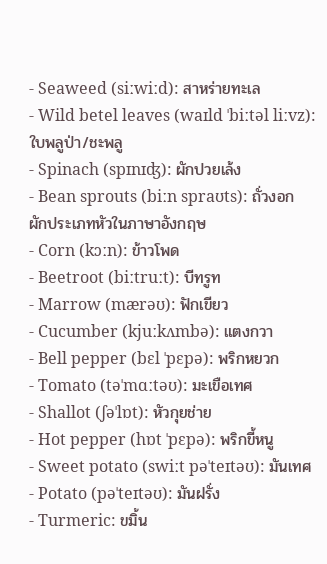- Seaweed (siːwiːd): สาหร่ายทะเล
- Wild betel leaves (waɪld ˈbiːtəl liːvz): ใบพลูป่า/ชะพลู
- Spinach (spɪnɪʤ): ผักปวยเล้ง
- Bean sprouts (biːn spraʊts): ถั่วงอก
ผักประเภทหัวในภาษาอังกฤษ
- Corn (kɔːn): ข้าวโพด
- Beetroot (biːtruːt): บีทรูท
- Marrow (mærəʊ): ฟักเขียว
- Cucumber (kjuːkʌmbə): แตงกวา
- Bell pepper (bɛl ˈpɛpə): พริกหยวก
- Tomato (təˈmɑːtəʊ): มะเขือเทศ
- Shallot (ʃəˈlɒt): หัวกุยช่าย
- Hot pepper (hɒt ˈpɛpə): พริกขี้หนู
- Sweet potato (swiːt pəˈteɪtəʊ): มันเทศ
- Potato (pəˈteɪtəʊ): มันฝรั่ง
- Turmeric: ขมิ้น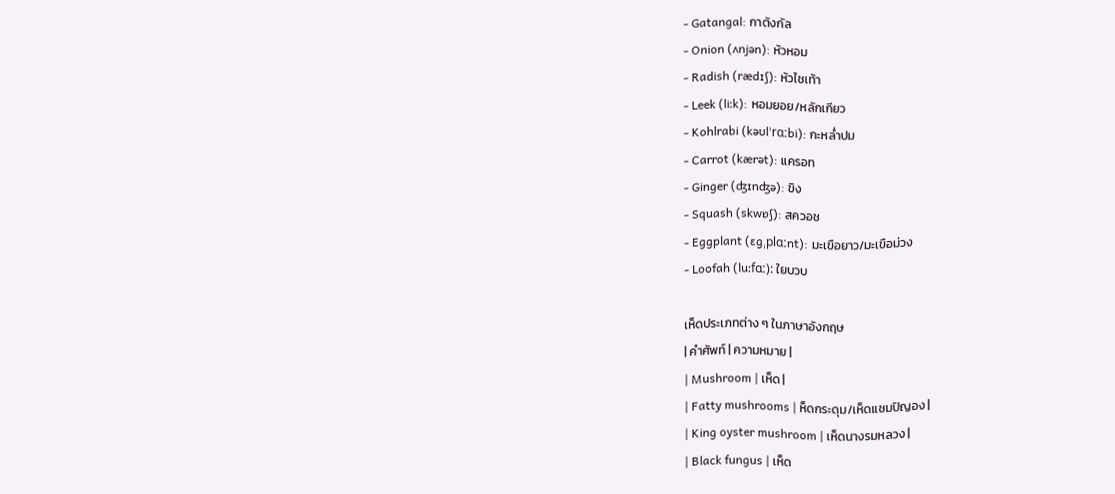- Gatangal: กาตังกัล
- Onion (ʌnjən): หัวหอม
- Radish (rædɪʃ): หัวไชเท้า
- Leek (liːk): หอมยอย/หลักเกียว
- Kohlrabi (kəʊlˈrɑːbi): กะหล่ำปม
- Carrot (kærət): แครอท
- Ginger (ʤɪnʤə): ขิง
- Squash (skwɒʃ): สควอช
- Eggplant (ɛgˌplɑːnt): มะเขือยาว/มะเขือม่วง
- Loofah (luːfɑː): ใยบวบ

เห็ดประเภทต่าง ๆ ในภาษาอังกฤษ
| คำศัพท์ | ความหมาย |
| Mushroom | เห็ด |
| Fatty mushrooms | ห็ดกระดุม/เห็ดแชมปิญอง |
| King oyster mushroom | เห็ดนางรมหลวง |
| Black fungus | เห็ด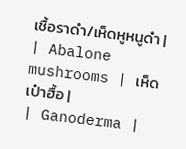เชื้อราดำ/เห็ดหูหนูดำ |
| Abalone mushrooms | เห็ดเป๋าฮื้อ |
| Ganoderma |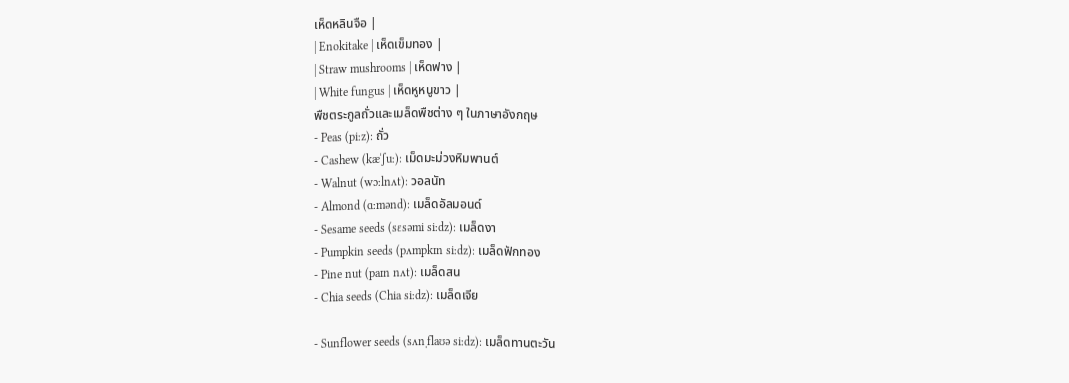เห็ดหลินจือ |
| Enokitake | เห็ดเข็มทอง |
| Straw mushrooms | เห็ดฟาง |
| White fungus | เห็ดหูหนูขาว |
พืชตระกูลถั่วและเมล็ดพืชต่าง ๆ ในภาษาอังกฤษ
- Peas (piːz): ถั่ว
- Cashew (kæˈʃuː): เม็ดมะม่วงหิมพานต์
- Walnut (wɔːlnʌt): วอลนัท
- Almond (ɑːmənd): เมล็ดอัลมอนด์
- Sesame seeds (sɛsəmi siːdz): เมล็ดงา
- Pumpkin seeds (pʌmpkɪn siːdz): เมล็ดฟักทอง
- Pine nut (paɪn nʌt): เมล็ดสน
- Chia seeds (Chia siːdz): เมล็ดเจีย

- Sunflower seeds (sʌnˌflaʊə siːdz): เมล็ดทานตะวัน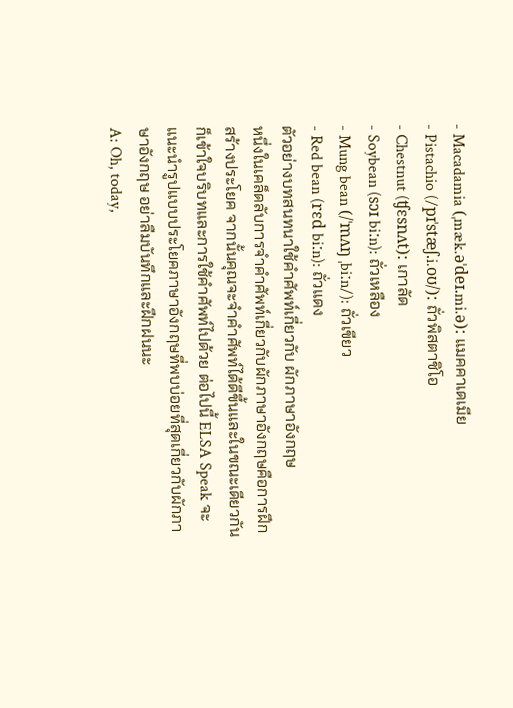- Macadamia (ˌmæk.əˈdeɪ.mi.ə): แมคคาเดเมีย
- Pistachio (/pɪˈstæʃ.i.oʊ/): ถั่วพิสตาชิโอ
- Chestnut (ʧɛsnʌt): เกาลัด
- Soybean (sɔɪ biːn): ถั่วเหลือง
- Mung bean (/ˈmʌŋ ˌbiːn/): ถั่วเขียว
- Red bean (rɛd biːn): ถั่วแดง
ตัวอย่างบทสนทนาใช้คำศัพท์เกี่ยวกับ ผักภาษาอังกฤษ
หนึ่งในเคล็ดลับการจำคำศัพท์เกี่ยวกับผักภาษาอังกฤษคือการฝึกสร้างประโยค จากนั้นคุณจะจำคำศัพท์ได้ดีขึ้นและในขณะเดียวกันก็เข้าใจบริบทและการใช้คำศัพท์ไปด้วย ต่อไปนี้ ELSA Speak จะแนะนำรูปแบบประโยคภาษาอังกฤษที่พบบ่อยที่สุดเกี่ยวกับผักภาษาอังกฤษ อย่าลืมบันทึกและฝึกฝนนะ
A: Oh, today,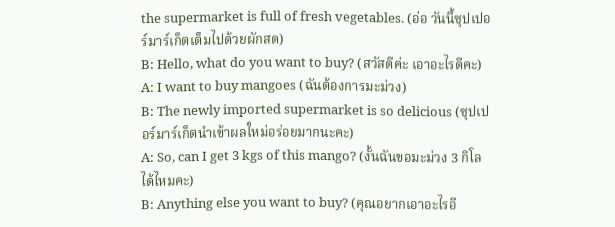the supermarket is full of fresh vegetables. (อ่อ วันนี้ซุปเปอร์มาร์เก็ตเต็มไปด้วยผักสด)
B: Hello, what do you want to buy? (สวัสดีค่ะ เอาอะไรดีคะ)
A: I want to buy mangoes (ฉันต้องการมะม่วง)
B: The newly imported supermarket is so delicious (ซุปเปอร์มาร์เก็ตนำเข้าผลใหม่อร่อยมากนะคะ)
A: So, can I get 3 kgs of this mango? (งั้นฉันขอมะม่วง 3 กิโลได้ไหมคะ)
B: Anything else you want to buy? (คุณอยากเอาอะไรอี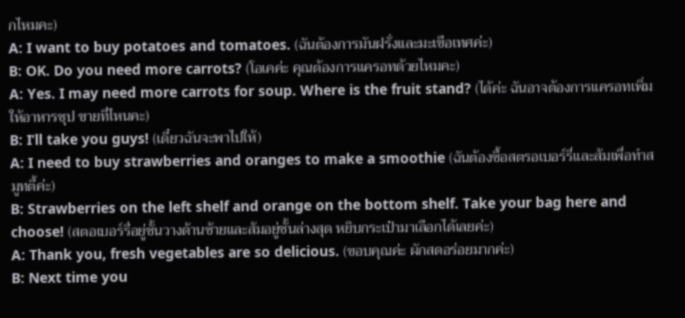กไหมคะ)
A: I want to buy potatoes and tomatoes. (ฉันต้องการมันฝรั่งและมะเขือเทศค่ะ)
B: OK. Do you need more carrots? (โอเคค่ะ คุณต้องการแครอทด้วยไหมคะ)
A: Yes. I may need more carrots for soup. Where is the fruit stand? (ได้ค่ะ ฉันอาจต้องการแครอทเพิ่มให้อาหารซุป ขายที่ไหนคะ)
B: I’ll take you guys! (เดี๋ยวฉันจะพาไปให้)
A: I need to buy strawberries and oranges to make a smoothie (ฉันต้องซื้อสตรอเบอร์รี่และส้มเพื่อทำสมูทตี้ค่ะ)
B: Strawberries on the left shelf and orange on the bottom shelf. Take your bag here and choose! (สตอเบอร์รี่อยู่ชั้นวางด้านซ้ายและส้มอยู่ชั้นล่างสุด หยิบกระเป๋ามาเลือกได้เลยค่ะ)
A: Thank you, fresh vegetables are so delicious. (ขอบคุณค่ะ ผักสดอร่อยมากค่ะ)
B: Next time you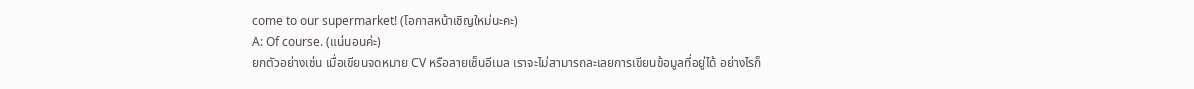come to our supermarket! (โอกาสหน้าเชิญใหม่นะคะ)
A: Of course. (แน่นอนค่ะ)
ยกตัวอย่างเช่น เมื่อเขียนจดหมาย CV หรือลายเซ็นอีเมล เราจะไม่สามารถละเลยการเขียนข้อมูลที่อยู่ได้ อย่างไรก็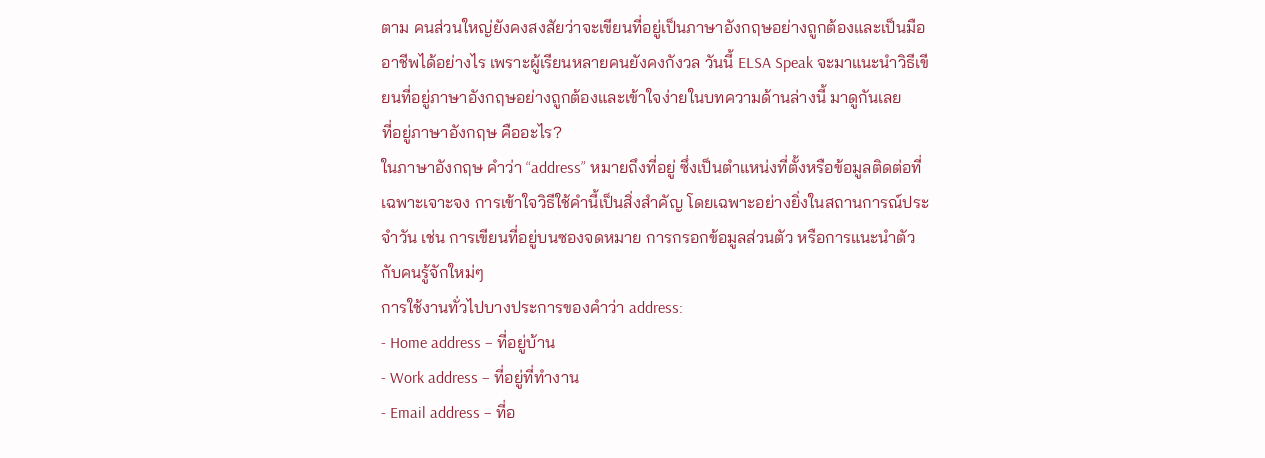ตาม คนส่วนใหญ่ยังคงสงสัยว่าจะเขียนที่อยู่เป็นภาษาอังกฤษอย่างถูกต้องและเป็นมืออาชีพได้อย่างไร เพราะผู้เรียนหลายคนยังคงกังวล วันนี้ ELSA Speak จะมาแนะนำวิธีเขียนที่อยู่ภาษาอังกฤษอย่างถูกต้องและเข้าใจง่ายในบทความด้านล่างนี้ มาดูกันเลย
ที่อยู่ภาษาอังกฤษ คืออะไร?
ในภาษาอังกฤษ คำว่า “address” หมายถึงที่อยู่ ซึ่งเป็นตำแหน่งที่ตั้งหรือข้อมูลติดต่อที่เฉพาะเจาะจง การเข้าใจวิธีใช้คำนี้เป็นสิ่งสำคัญ โดยเฉพาะอย่างยิ่งในสถานการณ์ประจำวัน เช่น การเขียนที่อยู่บนซองจดหมาย การกรอกข้อมูลส่วนตัว หรือการแนะนำตัวกับคนรู้จักใหม่ๆ
การใช้งานทั่วไปบางประการของคำว่า address:
- Home address – ที่อยู่บ้าน
- Work address – ที่อยู่ที่ทำงาน
- Email address – ที่อ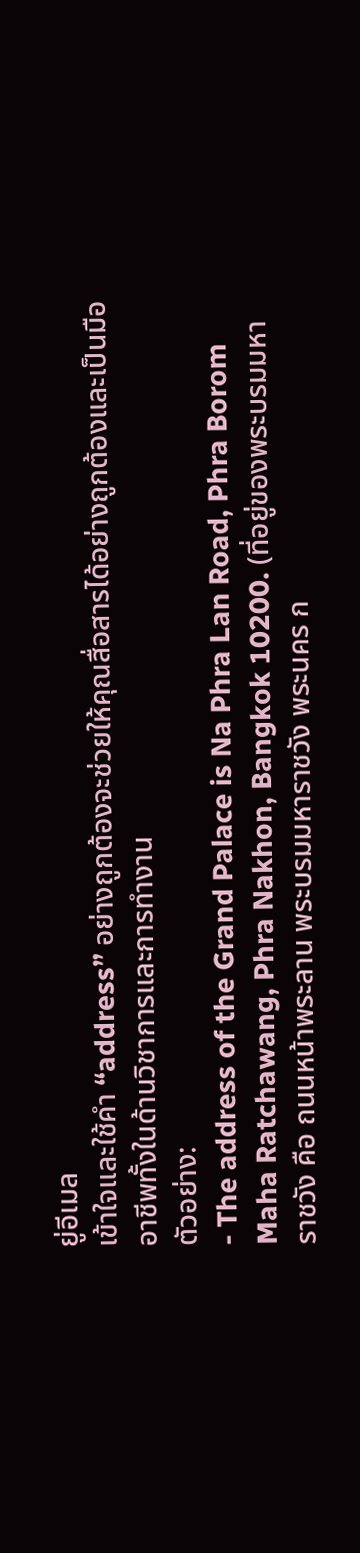ยู่อีเมล
เข้าใจและใช้คำ “address” อย่างถูกต้องจะช่วยให้คุณสื่อสารได้อย่างถูกต้องและเป็นมืออาชีพทั้งในด้านวิชาการและการทำงาน
ตัวอย่าง:
- The address of the Grand Palace is Na Phra Lan Road, Phra Borom Maha Ratchawang, Phra Nakhon, Bangkok 10200. (ที่อยู่ของพระบรมมหาราชวัง คือ ถนนหน้าพระลาน พระบรมมหาราชวัง พระนคร ก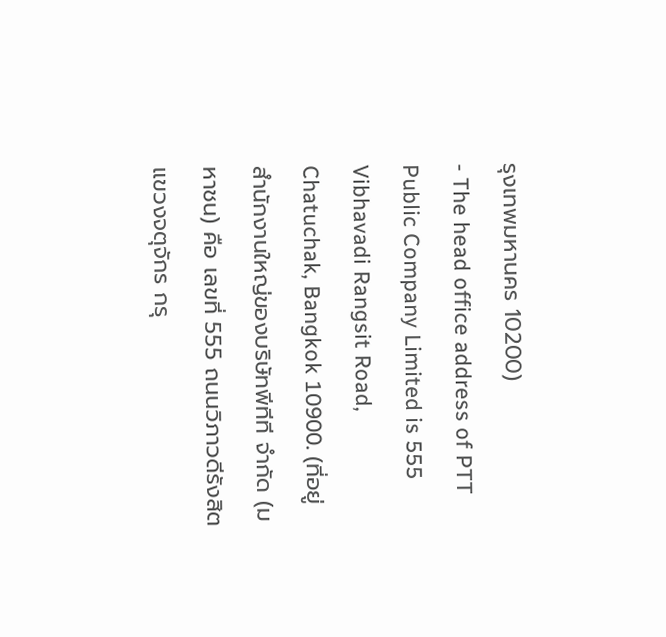รุงเทพมหานคร 10200)
- The head office address of PTT Public Company Limited is 555 Vibhavadi Rangsit Road, Chatuchak, Bangkok 10900. (ที่อยู่สำนักงานใหญ่ของบริษัทพีทีที จำกัด (มหาชน) คือ เลขที่ 555 ถนนวิภาวดีรังสิต แขวงจตุจักร กรุ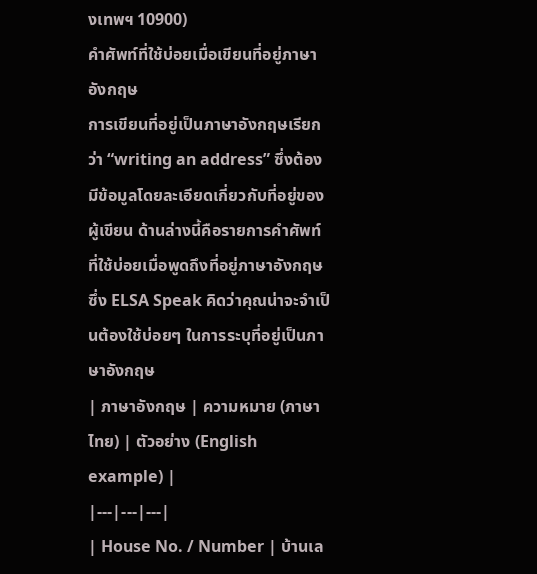งเทพฯ 10900)
คำศัพท์ที่ใช้บ่อยเมื่อเขียนที่อยู่ภาษาอังกฤษ
การเขียนที่อยู่เป็นภาษาอังกฤษเรียกว่า “writing an address” ซึ่งต้องมีข้อมูลโดยละเอียดเกี่ยวกับที่อยู่ของผู้เขียน ด้านล่างนี้คือรายการคำศัพท์ที่ใช้บ่อยเมื่อพูดถึงที่อยู่ภาษาอังกฤษ ซึ่ง ELSA Speak คิดว่าคุณน่าจะจำเป็นต้องใช้บ่อยๆ ในการระบุที่อยู่เป็นภาษาอังกฤษ
| ภาษาอังกฤษ | ความหมาย (ภาษาไทย) | ตัวอย่าง (English example) |
|---|---|---|
| House No. / Number | บ้านเล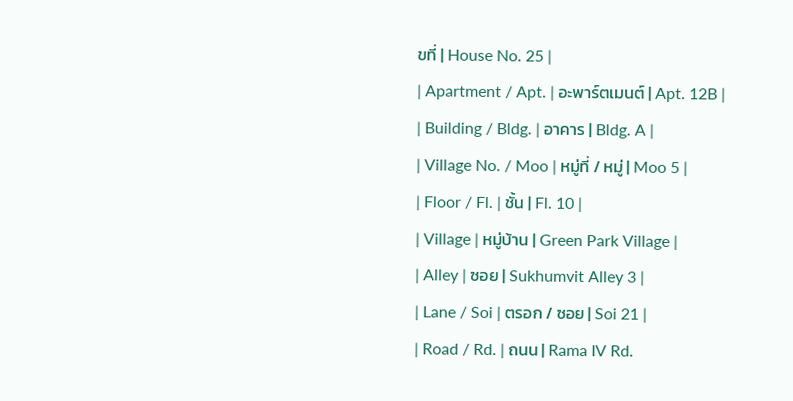ขที่ | House No. 25 |
| Apartment / Apt. | อะพาร์ตเมนต์ | Apt. 12B |
| Building / Bldg. | อาคาร | Bldg. A |
| Village No. / Moo | หมู่ที่ / หมู่ | Moo 5 |
| Floor / Fl. | ชั้น | Fl. 10 |
| Village | หมู่บ้าน | Green Park Village |
| Alley | ซอย | Sukhumvit Alley 3 |
| Lane / Soi | ตรอก / ซอย | Soi 21 |
| Road / Rd. | ถนน | Rama IV Rd.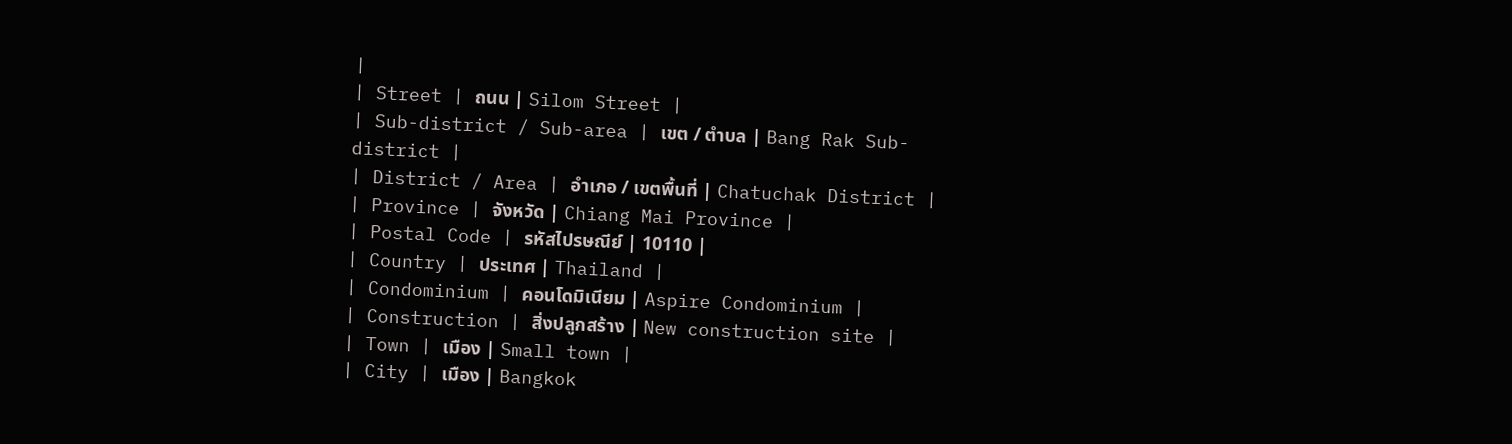|
| Street | ถนน | Silom Street |
| Sub-district / Sub-area | เขต / ตำบล | Bang Rak Sub-district |
| District / Area | อำเภอ / เขตพื้นที่ | Chatuchak District |
| Province | จังหวัด | Chiang Mai Province |
| Postal Code | รหัสไปรษณีย์ | 10110 |
| Country | ประเทศ | Thailand |
| Condominium | คอนโดมิเนียม | Aspire Condominium |
| Construction | สิ่งปลูกสร้าง | New construction site |
| Town | เมือง | Small town |
| City | เมือง | Bangkok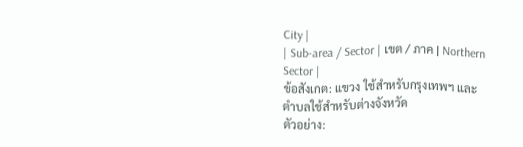City |
| Sub-area / Sector | เขต / ภาค | Northern Sector |
ข้อสังเกต: แขวง ใช้สำหรับกรุงเทพฯ และ ตำบลใช้สำหรับต่างจังหวัด
ตัวอย่าง: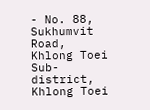- No. 88, Sukhumvit Road, Khlong Toei Sub-district, Khlong Toei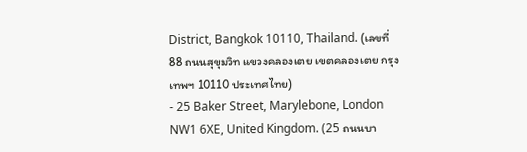District, Bangkok 10110, Thailand. (เลขที่ 88 ถนนสุขุมวิท แขวงคลองเตย เขตคลองเตย กรุงเทพฯ 10110 ประเทศไทย)
- 25 Baker Street, Marylebone, London NW1 6XE, United Kingdom. (25 ถนนบา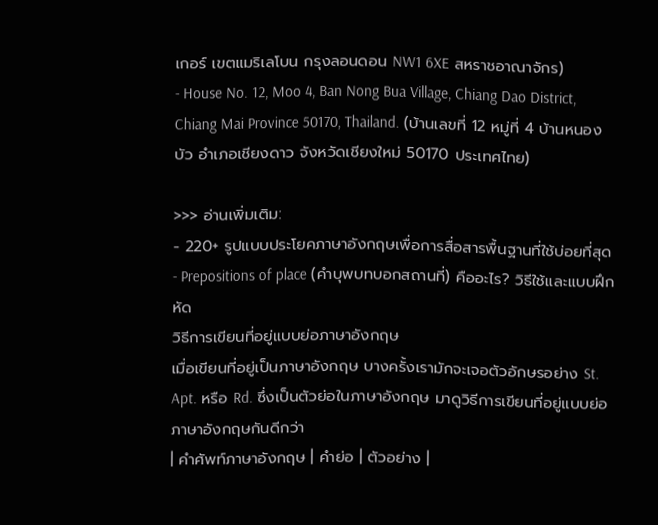เกอร์ เขตแมริเลโบน กรุงลอนดอน NW1 6XE สหราชอาณาจักร)
- House No. 12, Moo 4, Ban Nong Bua Village, Chiang Dao District, Chiang Mai Province 50170, Thailand. (บ้านเลขที่ 12 หมู่ที่ 4 บ้านหนองบัว อำเภอเชียงดาว จังหวัดเชียงใหม่ 50170 ประเทศไทย)

>>> อ่านเพิ่มเติม:
- 220+ รูปแบบประโยคภาษาอังกฤษเพื่อการสื่อสารพื้นฐานที่ใช้บ่อยที่สุด
- Prepositions of place (คำบุพบทบอกสถานที่) คืออะไร? วิธีใช้และแบบฝึกหัด
วิธีการเขียนที่อยู่แบบย่อภาษาอังกฤษ
เมื่อเขียนที่อยู่เป็นภาษาอังกฤษ บางครั้งเรามักจะเจอตัวอักษรอย่าง St. Apt. หรือ Rd. ซึ่งเป็นตัวย่อในภาษาอังกฤษ มาดูวิธีการเขียนที่อยู่แบบย่อภาษาอังกฤษกันดีกว่า
| คำศัพท์ภาษาอังกฤษ | คำย่อ | ตัวอย่าง |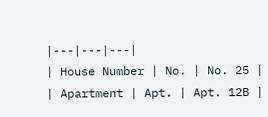|---|---|---|
| House Number | No. | No. 25 |
| Apartment | Apt. | Apt. 12B |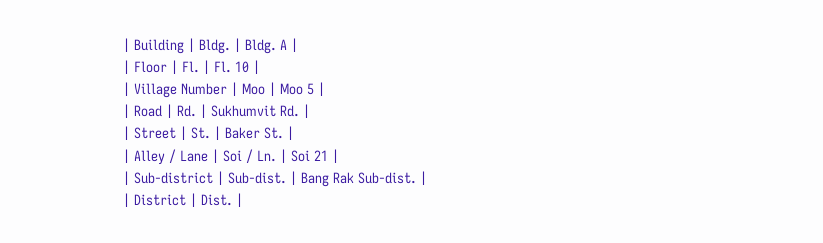| Building | Bldg. | Bldg. A |
| Floor | Fl. | Fl. 10 |
| Village Number | Moo | Moo 5 |
| Road | Rd. | Sukhumvit Rd. |
| Street | St. | Baker St. |
| Alley / Lane | Soi / Ln. | Soi 21 |
| Sub-district | Sub-dist. | Bang Rak Sub-dist. |
| District | Dist. |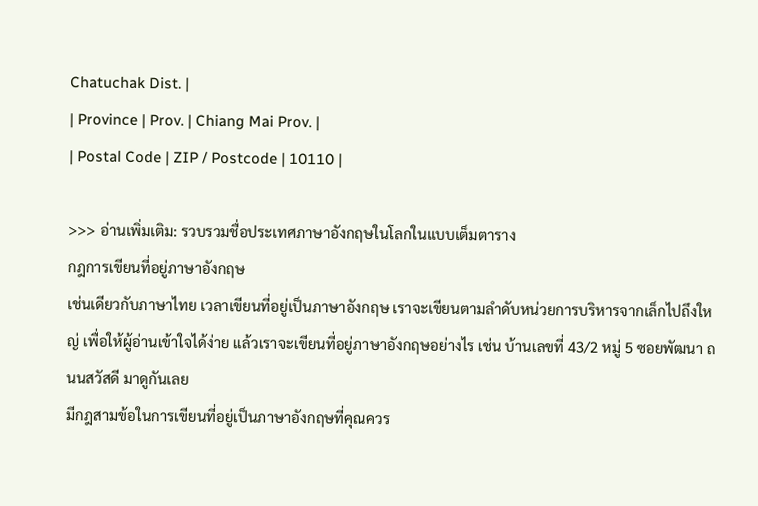Chatuchak Dist. |
| Province | Prov. | Chiang Mai Prov. |
| Postal Code | ZIP / Postcode | 10110 |

>>> อ่านเพิ่มเติม: รวบรวมชื่อประเทศภาษาอังกฤษในโลกในแบบเต็มตาราง
กฎการเขียนที่อยู่ภาษาอังกฤษ
เช่นเดียวกับภาษาไทย เวลาเขียนที่อยู่เป็นภาษาอังกฤษ เราจะเขียนตามลำดับหน่วยการบริหารจากเล็กไปถึงใหญ่ เพื่อให้ผู้อ่านเข้าใจได้ง่าย แล้วเราจะเขียนที่อยู่ภาษาอังกฤษอย่างไร เช่น บ้านเลขที่ 43/2 หมู่ 5 ซอยพัฒนา ถนนสวัสดี มาดูกันเลย
มีกฎสามข้อในการเขียนที่อยู่เป็นภาษาอังกฤษที่คุณควร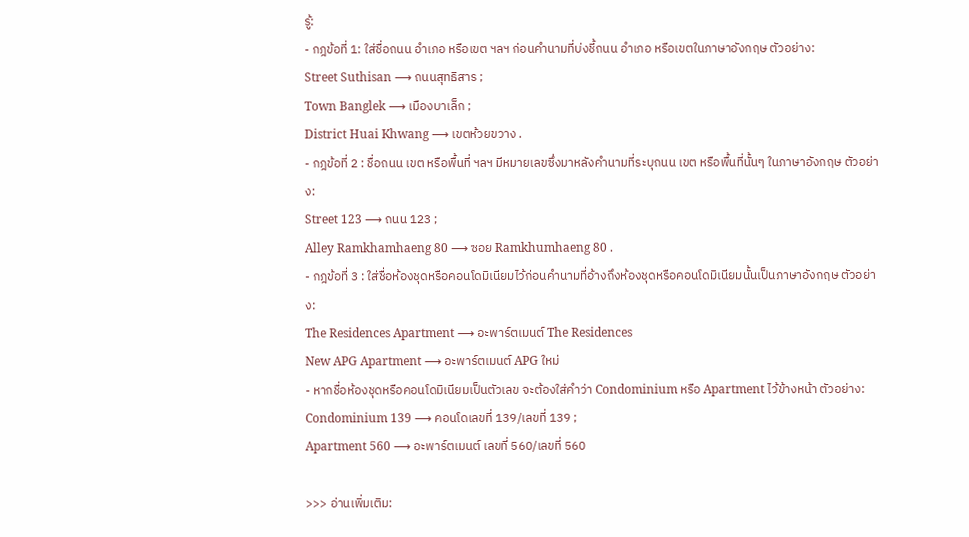รู้:
- กฎข้อที่ 1: ใส่ชื่อถนน อำเภอ หรือเขต ฯลฯ ก่อนคำนามที่บ่งชี้ถนน อำเภอ หรือเขตในภาษาอังกฤษ ตัวอย่าง:
Street Suthisan ⟶ ถนนสุทธิสาร ;
Town Banglek ⟶ เมืองบาเล็ก ;
District Huai Khwang ⟶ เขตห้วยขวาง .
- กฎข้อที่ 2 : ชื่อถนน เขต หรือพื้นที่ ฯลฯ มีหมายเลขซึ่งมาหลังคำนามที่ระบุถนน เขต หรือพื้นที่นั้นๆ ในภาษาอังกฤษ ตัวอย่าง:
Street 123 ⟶ ถนน 123 ;
Alley Ramkhamhaeng 80 ⟶ ซอย Ramkhumhaeng 80 .
- กฎข้อที่ 3 : ใส่ชื่อห้องชุดหรือคอนโดมิเนียมไว้ก่อนคำนามที่อ้างถึงห้องชุดหรือคอนโดมิเนียมนั้นเป็นภาษาอังกฤษ ตัวอย่าง:
The Residences Apartment ⟶ อะพาร์ตเมนต์ The Residences
New APG Apartment ⟶ อะพาร์ตเมนต์ APG ใหม่
- หากชื่อห้องชุดหรือคอนโดมิเนียมเป็นตัวเลข จะต้องใส่คำว่า Condominium หรือ Apartment ไว้ข้างหน้า ตัวอย่าง:
Condominium 139 ⟶ คอนโดเลขที่ 139/เลขที่ 139 ;
Apartment 560 ⟶ อะพาร์ตเมนต์ เลขที่ 560/เลขที่ 560

>>> อ่านเพิ่มเติม: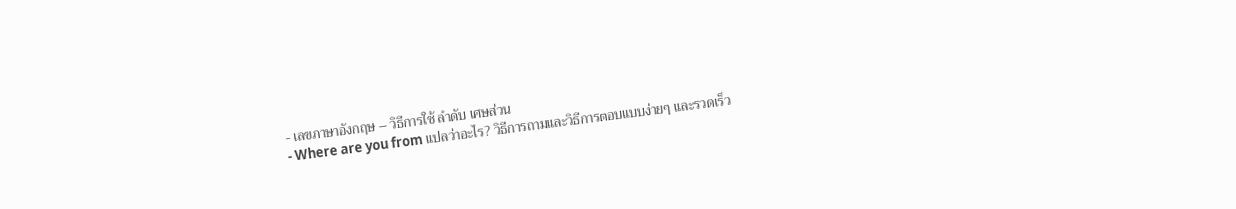- เลขภาษาอังกฤษ – วิธีการใช้ ลำดับ เศษส่วน
- Where are you from แปลว่าอะไร? วิธีการถามและวิธีการตอบแบบง่ายๆ และรวดเร็ว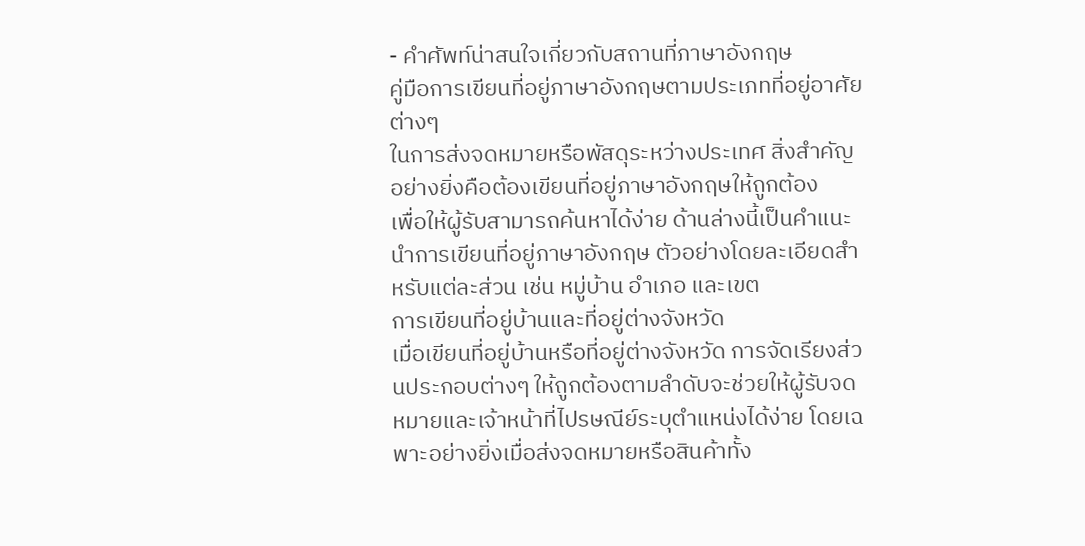- คำศัพท์น่าสนใจเกี่ยวกับสถานที่ภาษาอังกฤษ
คู่มือการเขียนที่อยู่ภาษาอังกฤษตามประเภทที่อยู่อาศัยต่างๆ
ในการส่งจดหมายหรือพัสดุระหว่างประเทศ สิ่งสำคัญอย่างยิ่งคือต้องเขียนที่อยู่ภาษาอังกฤษให้ถูกต้อง
เพื่อให้ผู้รับสามารถค้นหาได้ง่าย ด้านล่างนี้เป็นคำแนะนำการเขียนที่อยู่ภาษาอังกฤษ ตัวอย่างโดยละเอียดสำหรับแต่ละส่วน เช่น หมู่บ้าน อำเภอ และเขต
การเขียนที่อยู่บ้านและที่อยู่ต่างจังหวัด
เมื่อเขียนที่อยู่บ้านหรือที่อยู่ต่างจังหวัด การจัดเรียงส่วนประกอบต่างๆ ให้ถูกต้องตามลำดับจะช่วยให้ผู้รับจดหมายและเจ้าหน้าที่ไปรษณีย์ระบุตำแหน่งได้ง่าย โดยเฉพาะอย่างยิ่งเมื่อส่งจดหมายหรือสินค้าทั้ง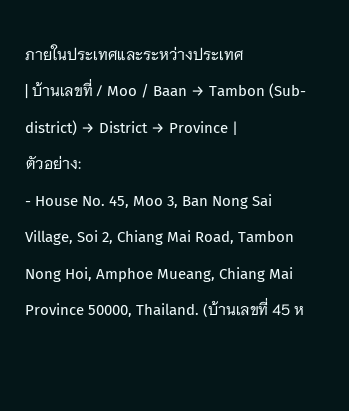ภายในประเทศและระหว่างประเทศ
| บ้านเลขที่ / Moo / Baan → Tambon (Sub-district) → District → Province |
ตัวอย่าง:
- House No. 45, Moo 3, Ban Nong Sai Village, Soi 2, Chiang Mai Road, Tambon Nong Hoi, Amphoe Mueang, Chiang Mai Province 50000, Thailand. (บ้านเลขที่ 45 ห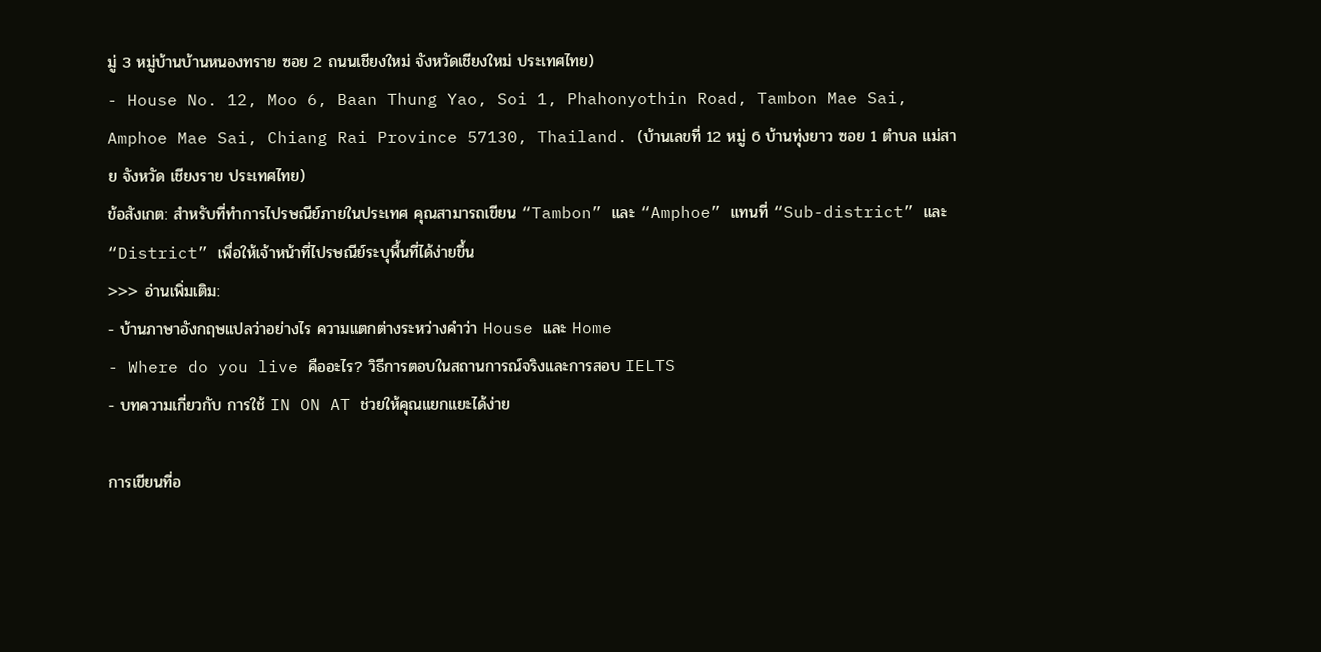มู่ 3 หมู่บ้านบ้านหนองทราย ซอย 2 ถนนเชียงใหม่ จังหวัดเชียงใหม่ ประเทศไทย)
- House No. 12, Moo 6, Baan Thung Yao, Soi 1, Phahonyothin Road, Tambon Mae Sai, Amphoe Mae Sai, Chiang Rai Province 57130, Thailand. (บ้านเลขที่ 12 หมู่ 6 บ้านทุ่งยาว ซอย 1 ตำบล แม่สาย จังหวัด เชียงราย ประเทศไทย)
ข้อสังเกต: สำหรับที่ทำการไปรษณีย์ภายในประเทศ คุณสามารถเขียน “Tambon” และ “Amphoe” แทนที่ “Sub-district” และ “District” เพื่อให้เจ้าหน้าที่ไปรษณีย์ระบุพื้นที่ได้ง่ายขึ้น
>>> อ่านเพิ่มเติม:
- บ้านภาษาอังกฤษแปลว่าอย่างไร ความแตกต่างระหว่างคำว่า House และ Home
- Where do you live คืออะไร? วิธีการตอบในสถานการณ์จริงและการสอบ IELTS
- บทความเกี่ยวกับ การใช้ IN ON AT ช่วยให้คุณแยกแยะได้ง่าย

การเขียนที่อ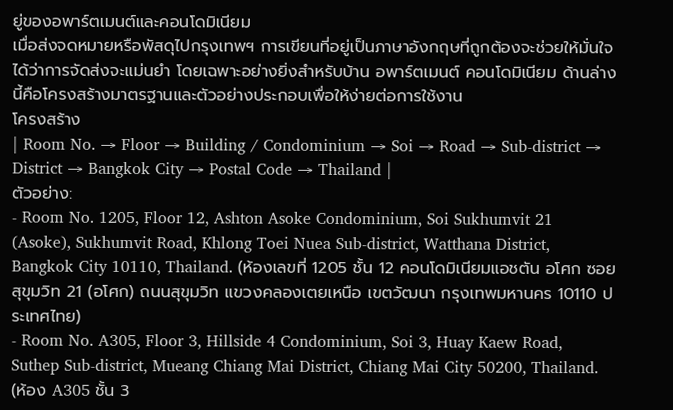ยู่ของอพาร์ตเมนต์และคอนโดมิเนียม
เมื่อส่งจดหมายหรือพัสดุไปกรุงเทพฯ การเขียนที่อยู่เป็นภาษาอังกฤษที่ถูกต้องจะช่วยให้มั่นใจได้ว่าการจัดส่งจะแม่นยำ โดยเฉพาะอย่างยิ่งสำหรับบ้าน อพาร์ตเมนต์ คอนโดมิเนียม ด้านล่างนี้คือโครงสร้างมาตรฐานและตัวอย่างประกอบเพื่อให้ง่ายต่อการใช้งาน
โครงสร้าง
| Room No. → Floor → Building / Condominium → Soi → Road → Sub-district → District → Bangkok City → Postal Code → Thailand |
ตัวอย่าง:
- Room No. 1205, Floor 12, Ashton Asoke Condominium, Soi Sukhumvit 21 (Asoke), Sukhumvit Road, Khlong Toei Nuea Sub-district, Watthana District, Bangkok City 10110, Thailand. (ห้องเลขที่ 1205 ชั้น 12 คอนโดมิเนียมแอชตัน อโศก ซอยสุขุมวิท 21 (อโศก) ถนนสุขุมวิท แขวงคลองเตยเหนือ เขตวัฒนา กรุงเทพมหานคร 10110 ประเทศไทย)
- Room No. A305, Floor 3, Hillside 4 Condominium, Soi 3, Huay Kaew Road, Suthep Sub-district, Mueang Chiang Mai District, Chiang Mai City 50200, Thailand. (ห้อง A305 ชั้น 3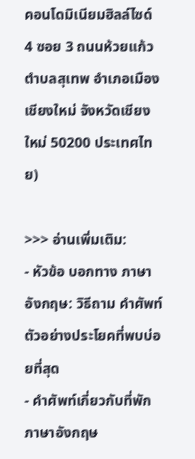คอนโดมิเนียมฮิลล์ไซด์ 4 ซอย 3 ถนนห้วยแก้ว ตำบลสุเทพ อำเภอเมืองเชียงใหม่ จังหวัดเชียงใหม่ 50200 ประเทศไทย)

>>> อ่านเพิ่มเติม:
- หัวข้อ บอกทาง ภาษาอังกฤษ: วิธีถาม คำศัพท์ ตัวอย่างประโยคที่พบบ่อยที่สุด
- คำศัพท์เกี่ยวกับที่พักภาษาอังกฤษ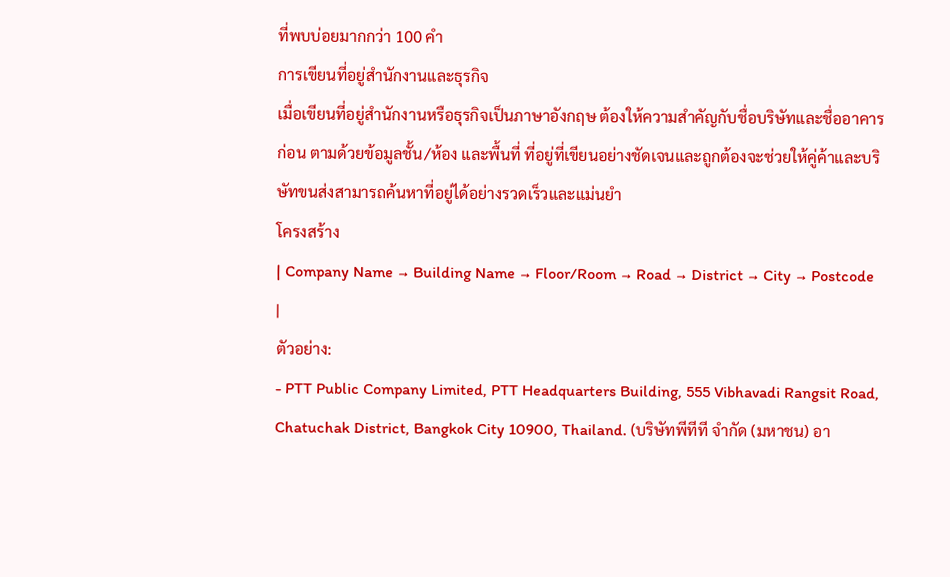ที่พบบ่อยมากกว่า 100 คำ
การเขียนที่อยู่สำนักงานและธุรกิจ
เมื่อเขียนที่อยู่สำนักงานหรือธุรกิจเป็นภาษาอังกฤษ ต้องให้ความสำคัญกับชื่อบริษัทและชื่ออาคารก่อน ตามด้วยข้อมูลชั้น/ห้อง และพื้นที่ ที่อยู่ที่เขียนอย่างชัดเจนและถูกต้องจะช่วยให้คู่ค้าและบริษัทขนส่งสามารถค้นหาที่อยู่ได้อย่างรวดเร็วและแม่นยำ
โครงสร้าง
| Company Name → Building Name → Floor/Room → Road → District → City → Postcode |
ตัวอย่าง:
- PTT Public Company Limited, PTT Headquarters Building, 555 Vibhavadi Rangsit Road, Chatuchak District, Bangkok City 10900, Thailand. (บริษัทพีทีที จำกัด (มหาชน) อา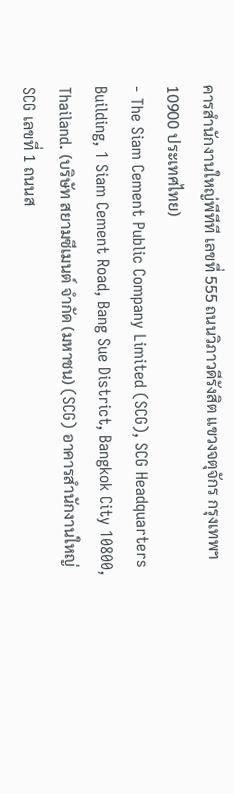คารสำนักงานใหญ่พีทีที เลขที่ 555 ถนนวิภาวดีรังสิต แขวงจตุจักร กรุงเทพฯ 10900 ประเทศไทย)
- The Siam Cement Public Company Limited (SCG), SCG Headquarters Building, 1 Siam Cement Road, Bang Sue District, Bangkok City 10800, Thailand. (บริษัท สยามซีเมนต์ จำกัด (มหาชน) (SCG) อาคารสำนักงานใหญ่ SCG เลขที่ 1 ถนนส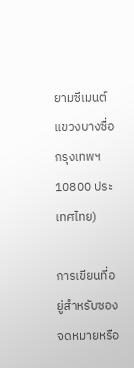ยามซีเมนต์ แขวงบางซื่อ กรุงเทพฯ 10800 ประเทศไทย)

การเขียนที่อยู่สำหรับซองจดหมายหรือ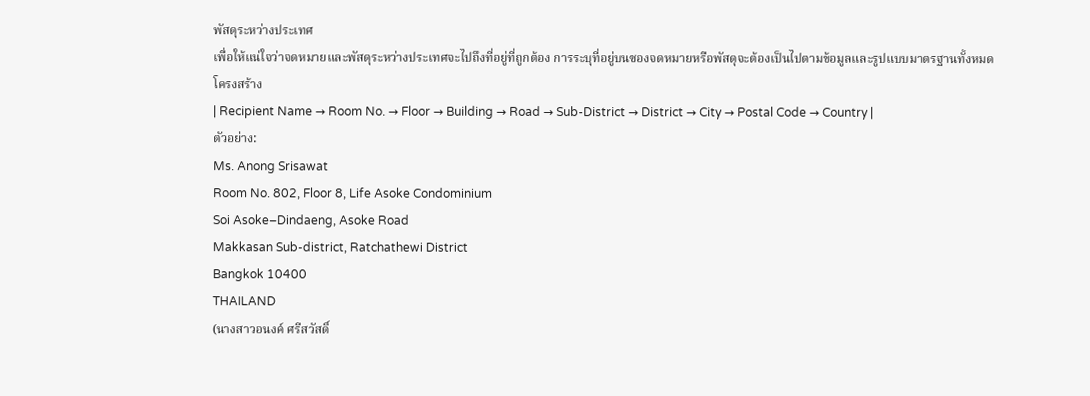พัสดุระหว่างประเทศ
เพื่อให้แน่ใจว่าจดหมายและพัสดุระหว่างประเทศจะไปถึงที่อยู่ที่ถูกต้อง การระบุที่อยู่บนซองจดหมายหรือพัสดุจะต้องเป็นไปตามข้อมูลและรูปแบบมาตรฐานทั้งหมด
โครงสร้าง
| Recipient Name → Room No. → Floor → Building → Road → Sub-District → District → City → Postal Code → Country |
ตัวอย่าง:
Ms. Anong Srisawat
Room No. 802, Floor 8, Life Asoke Condominium
Soi Asoke–Dindaeng, Asoke Road
Makkasan Sub-district, Ratchathewi District
Bangkok 10400
THAILAND
(นางสาวอนงค์ ศรีสวัสดิ์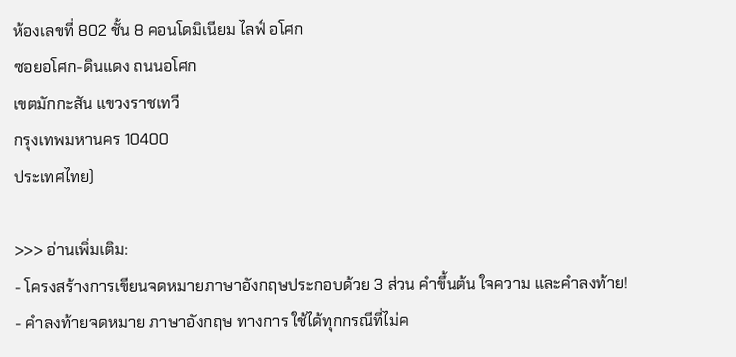ห้องเลขที่ 802 ชั้น 8 คอนโดมิเนียม ไลฟ์ อโศก
ซอยอโศก-ดินแดง ถนนอโศก
เขตมักกะสัน แขวงราชเทวี
กรุงเทพมหานคร 10400
ประเทศไทย)

>>> อ่านเพิ่มเติม:
- โครงสร้างการเขียนจดหมายภาษาอังกฤษประกอบด้วย 3 ส่วน คำขึ้นต้น ใจความ และคำลงท้าย!
- คําลงท้ายจดหมาย ภาษาอังกฤษ ทางการ ใช้ได้ทุกกรณีที่ไม่ค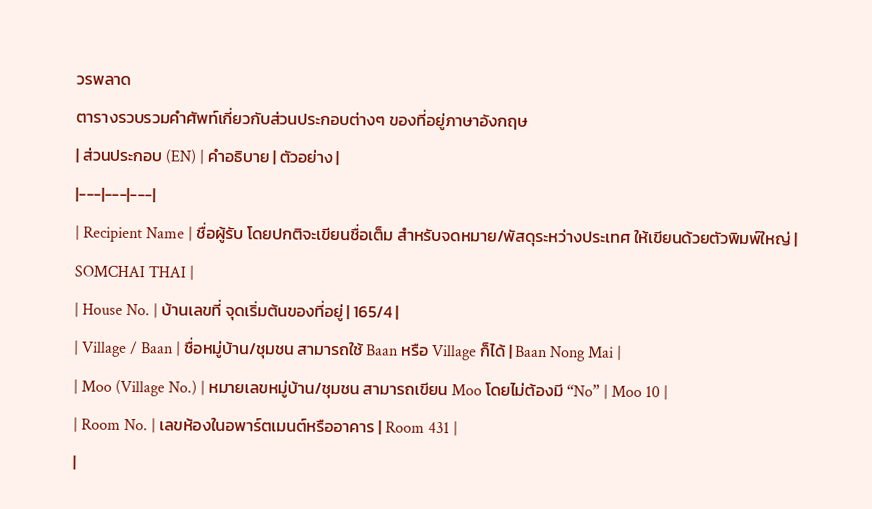วรพลาด
ตารางรวบรวมคำศัพท์เกี่ยวกับส่วนประกอบต่างๆ ของที่อยู่ภาษาอังกฤษ
| ส่วนประกอบ (EN) | คำอธิบาย | ตัวอย่าง |
|---|---|---|
| Recipient Name | ชื่อผู้รับ โดยปกติจะเขียนชื่อเต็ม สำหรับจดหมาย/พัสดุระหว่างประเทศ ให้เขียนด้วยตัวพิมพ์ใหญ่ | SOMCHAI THAI |
| House No. | บ้านเลขที่ จุดเริ่มต้นของที่อยู่ | 165/4 |
| Village / Baan | ชื่อหมู่บ้าน/ชุมชน สามารถใช้ Baan หรือ Village ก็ได้ | Baan Nong Mai |
| Moo (Village No.) | หมายเลขหมู่บ้าน/ชุมชน สามารถเขียน Moo โดยไม่ต้องมี “No” | Moo 10 |
| Room No. | เลขห้องในอพาร์ตเมนต์หรืออาคาร | Room 431 |
|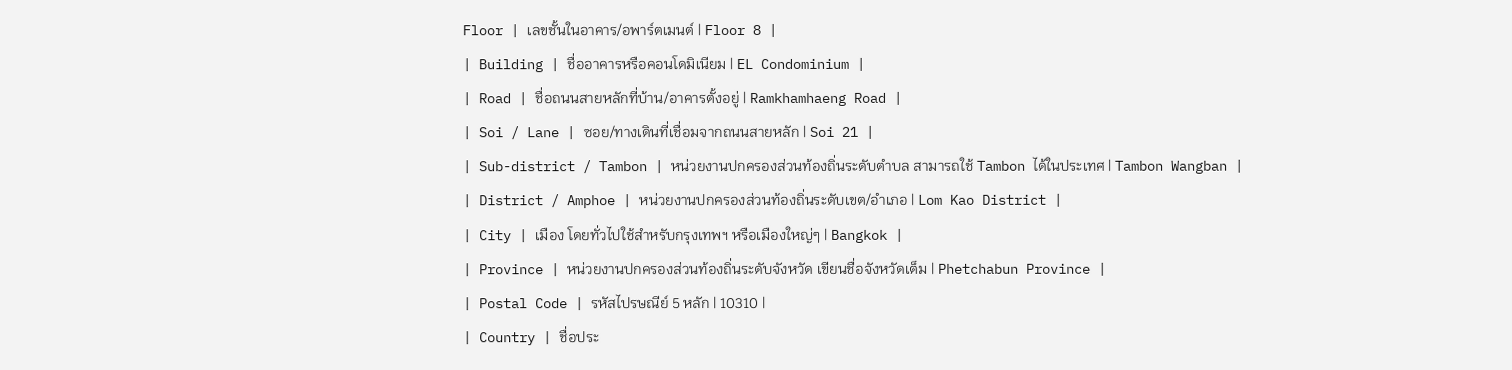Floor | เลขชั้นในอาคาร/อพาร์ตเมนต์ | Floor 8 |
| Building | ชื่ออาคารหรือคอนโดมิเนียม | EL Condominium |
| Road | ชื่อถนนสายหลักที่บ้าน/อาคารตั้งอยู่ | Ramkhamhaeng Road |
| Soi / Lane | ซอย/ทางเดินที่เชื่อมจากถนนสายหลัก | Soi 21 |
| Sub-district / Tambon | หน่วยงานปกครองส่วนท้องถิ่นระดับตำบล สามารถใช้ Tambon ได้ในประเทศ | Tambon Wangban |
| District / Amphoe | หน่วยงานปกครองส่วนท้องถิ่นระดับเขต/อำเภอ | Lom Kao District |
| City | เมือง โดยทั่วไปใช้สำหรับกรุงเทพฯ หรือเมืองใหญ่ๆ | Bangkok |
| Province | หน่วยงานปกครองส่วนท้องถิ่นระดับจังหวัด เขียนชื่อจังหวัดเต็ม | Phetchabun Province |
| Postal Code | รหัสไปรษณีย์ 5 หลัก | 10310 |
| Country | ชื่อประ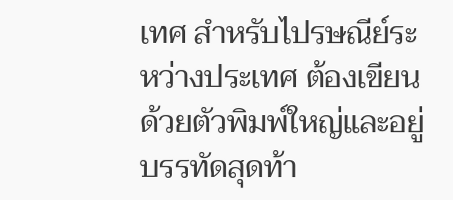เทศ สำหรับไปรษณีย์ระหว่างประเทศ ต้องเขียนด้วยตัวพิมพ์ใหญ่และอยู่บรรทัดสุดท้า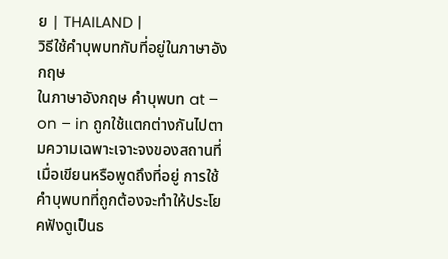ย | THAILAND |
วิธีใช้คำบุพบทกับที่อยู่ในภาษาอังกฤษ
ในภาษาอังกฤษ คำบุพบท at – on – in ถูกใช้แตกต่างกันไปตามความเฉพาะเจาะจงของสถานที่ เมื่อเขียนหรือพูดถึงที่อยู่ การใช้คำบุพบทที่ถูกต้องจะทำให้ประโยคฟังดูเป็นธ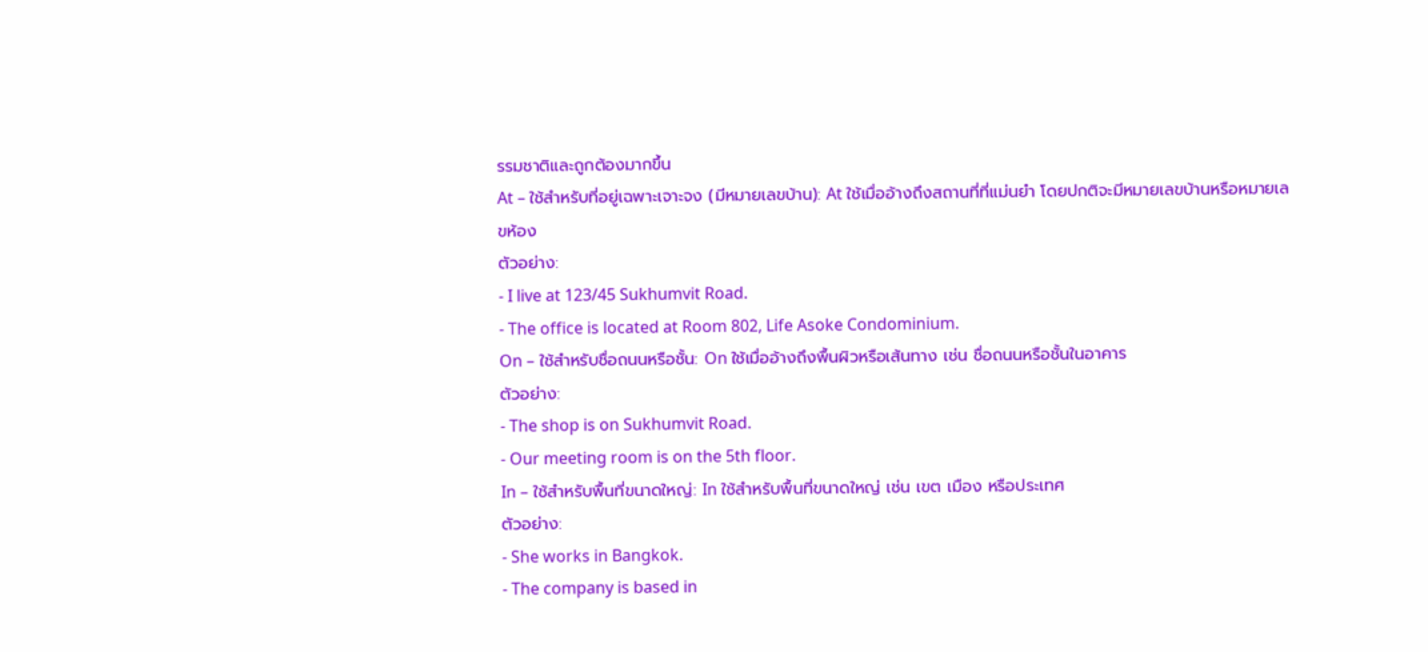รรมชาติและถูกต้องมากขึ้น
At – ใช้สำหรับที่อยู่เฉพาะเจาะจง (มีหมายเลขบ้าน): At ใช้เมื่ออ้างถึงสถานที่ที่แม่นยำ โดยปกติจะมีหมายเลขบ้านหรือหมายเลขห้อง
ตัวอย่าง:
- I live at 123/45 Sukhumvit Road.
- The office is located at Room 802, Life Asoke Condominium.
On – ใช้สำหรับชื่อถนนหรือชั้น: On ใช้เมื่ออ้างถึงพื้นผิวหรือเส้นทาง เช่น ชื่อถนนหรือชั้นในอาคาร
ตัวอย่าง:
- The shop is on Sukhumvit Road.
- Our meeting room is on the 5th floor.
In – ใช้สำหรับพื้นที่ขนาดใหญ่: In ใช้สำหรับพื้นที่ขนาดใหญ่ เช่น เขต เมือง หรือประเทศ
ตัวอย่าง:
- She works in Bangkok.
- The company is based in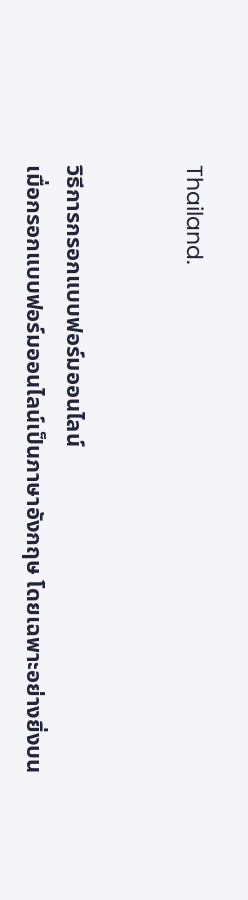Thailand.


วิธีการกรอกแบบฟอร์มออนไลน์
เมื่อกรอกแบบฟอร์มออนไลน์เป็นภาษาอังกฤษ โดยเฉพาะอย่างยิ่งบน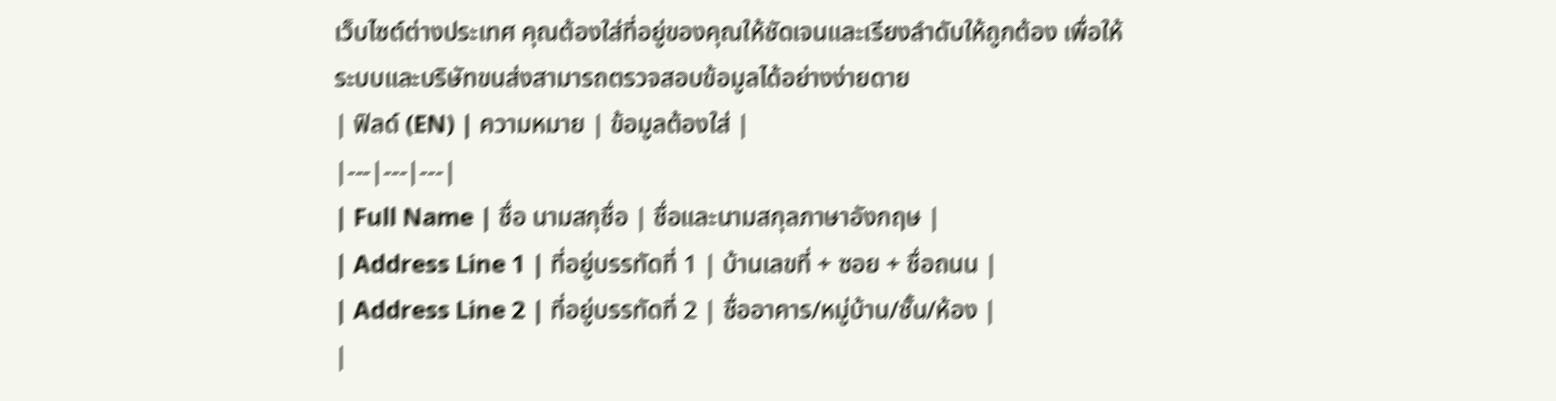เว็บไซต์ต่างประเทศ คุณต้องใส่ที่อยู่ของคุณให้ชัดเจนและเรียงลำดับให้ถูกต้อง เพื่อให้ระบบและบริษัทขนส่งสามารถตรวจสอบข้อมูลได้อย่างง่ายดาย
| ฟิลด์ (EN) | ความหมาย | ข้อมูลต้องใส่ |
|---|---|---|
| Full Name | ชื่อ นามสกุชื่อ | ชื่อและนามสกุลภาษาอังกฤษ |
| Address Line 1 | ที่อยู่บรรทัดที่ 1 | บ้านเลขที่ + ซอย + ชื่อถนน |
| Address Line 2 | ที่อยู่บรรทัดที่ 2 | ชื่ออาคาร/หมู่บ้าน/ชั้น/ห้อง |
|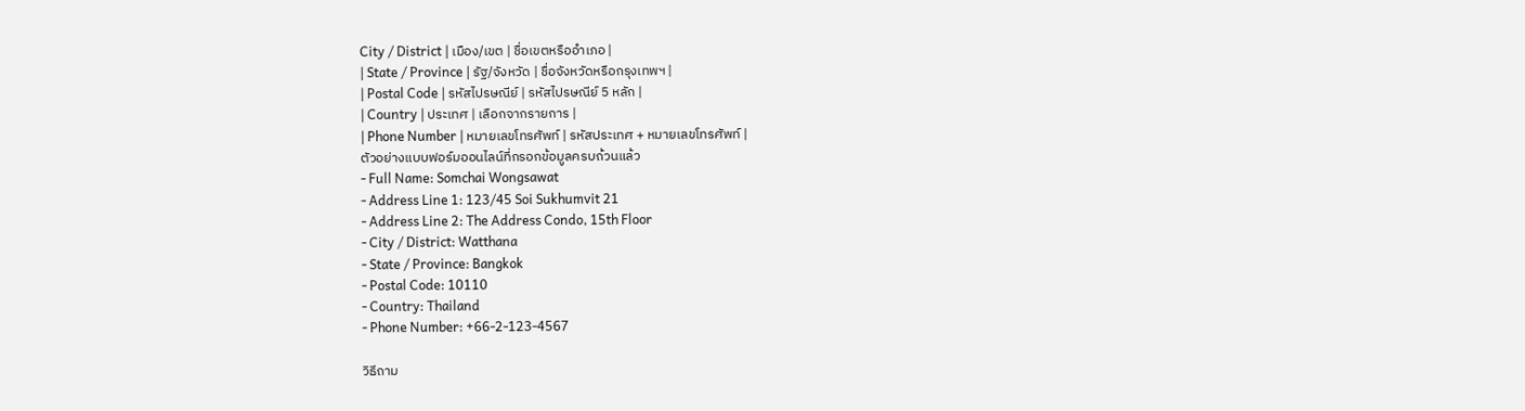City / District | เมือง/เขต | ชื่อเขตหรืออำเภอ |
| State / Province | รัฐ/จังหวัด | ชื่อจังหวัดหรือกรุงเทพฯ |
| Postal Code | รหัสไปรษณีย์ | รหัสไปรษณีย์ 5 หลัก |
| Country | ประเทศ | เลือกจากรายการ |
| Phone Number | หมายเลขโทรศัพท์ | รหัสประเทศ + หมายเลขโทรศัพท์ |
ตัวอย่างแบบฟอร์มออนไลน์ที่กรอกข้อมูลครบถ้วนแล้ว
- Full Name: Somchai Wongsawat
- Address Line 1: 123/45 Soi Sukhumvit 21
- Address Line 2: The Address Condo, 15th Floor
- City / District: Watthana
- State / Province: Bangkok
- Postal Code: 10110
- Country: Thailand
- Phone Number: +66-2-123-4567

วิธีถาม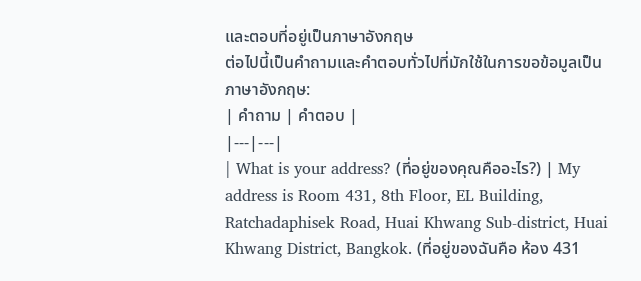และตอบที่อยู่เป็นภาษาอังกฤษ
ต่อไปนี้เป็นคำถามและคำตอบทั่วไปที่มักใช้ในการขอข้อมูลเป็นภาษาอังกฤษ:
| คำถาม | คำตอบ |
|---|---|
| What is your address? (ที่อยู่ของคุณคืออะไร?) | My address is Room 431, 8th Floor, EL Building, Ratchadaphisek Road, Huai Khwang Sub-district, Huai Khwang District, Bangkok. (ที่อยู่ของฉันคือ ห้อง 431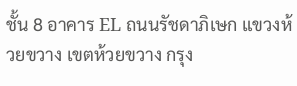ชั้น 8 อาคาร EL ถนนรัชดาภิเษก แขวงห้วยขวาง เขตห้วยขวาง กรุง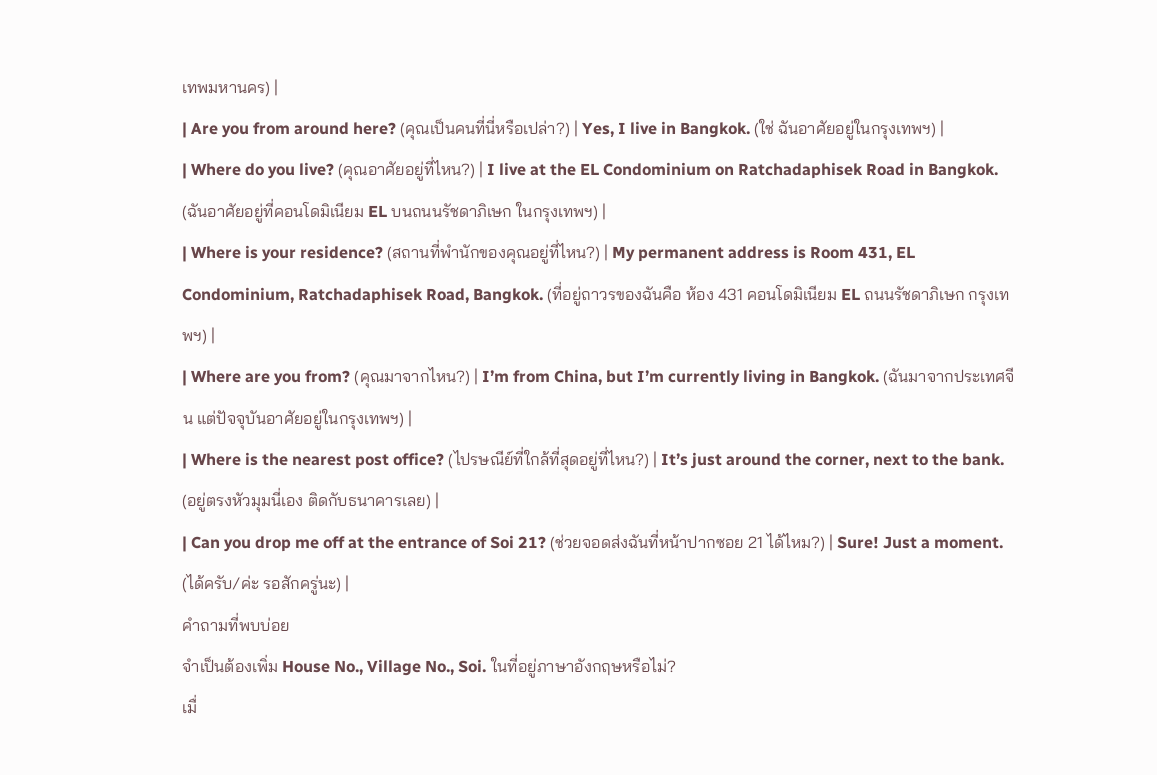เทพมหานคร) |
| Are you from around here? (คุณเป็นคนที่นี่หรือเปล่า?) | Yes, I live in Bangkok. (ใช่ ฉันอาศัยอยู่ในกรุงเทพฯ) |
| Where do you live? (คุณอาศัยอยู่ที่ไหน?) | I live at the EL Condominium on Ratchadaphisek Road in Bangkok. (ฉันอาศัยอยู่ที่คอนโดมิเนียม EL บนถนนรัชดาภิเษก ในกรุงเทพฯ) |
| Where is your residence? (สถานที่พำนักของคุณอยู่ที่ไหน?) | My permanent address is Room 431, EL Condominium, Ratchadaphisek Road, Bangkok. (ที่อยู่ถาวรของฉันคือ ห้อง 431 คอนโดมิเนียม EL ถนนรัชดาภิเษก กรุงเทพฯ) |
| Where are you from? (คุณมาจากไหน?) | I’m from China, but I’m currently living in Bangkok. (ฉันมาจากประเทศจีน แต่ปัจจุบันอาศัยอยู่ในกรุงเทพฯ) |
| Where is the nearest post office? (ไปรษณีย์ที่ใกล้ที่สุดอยู่ที่ไหน?) | It’s just around the corner, next to the bank. (อยู่ตรงหัวมุมนี่เอง ติดกับธนาคารเลย) |
| Can you drop me off at the entrance of Soi 21? (ช่วยจอดส่งฉันที่หน้าปากซอย 21 ได้ไหม?) | Sure! Just a moment. (ได้ครับ/ค่ะ รอสักครู่นะ) |
คำถามที่พบบ่อย
จำเป็นต้องเพิ่ม House No., Village No., Soi. ในที่อยู่ภาษาอังกฤษหรือไม่?
เมื่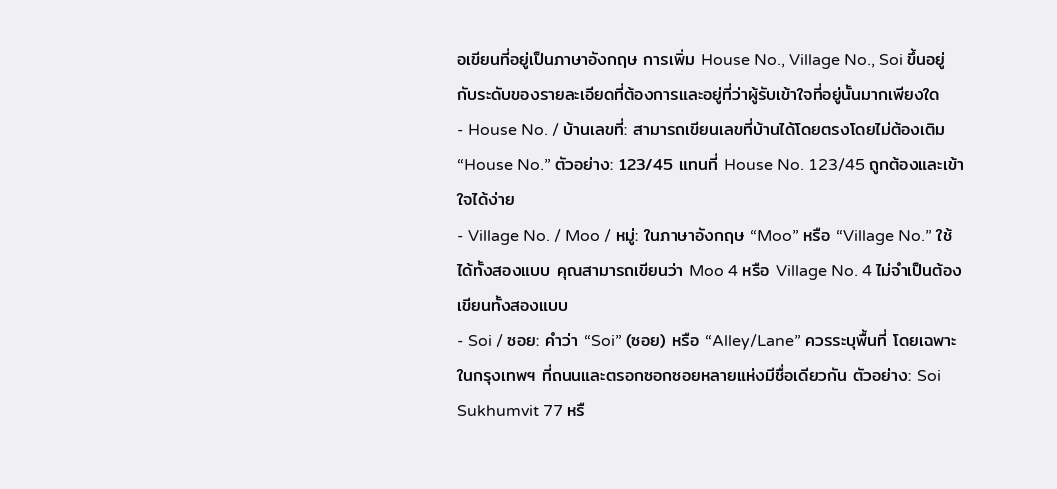อเขียนที่อยู่เป็นภาษาอังกฤษ การเพิ่ม House No., Village No., Soi ขึ้นอยู่กับระดับของรายละเอียดที่ต้องการและอยู่ที่ว่าผู้รับเข้าใจที่อยู่นั้นมากเพียงใด
- House No. / บ้านเลขที่: สามารถเขียนเลขที่บ้านได้โดยตรงโดยไม่ต้องเติม “House No.” ตัวอย่าง: 123/45 แทนที่ House No. 123/45 ถูกต้องและเข้าใจได้ง่าย
- Village No. / Moo / หมู่: ในภาษาอังกฤษ “Moo” หรือ “Village No.” ใช้ได้ทั้งสองแบบ คุณสามารถเขียนว่า Moo 4 หรือ Village No. 4 ไม่จำเป็นต้องเขียนทั้งสองแบบ
- Soi / ซอย: คำว่า “Soi” (ซอย) หรือ “Alley/Lane” ควรระบุพื้นที่ โดยเฉพาะในกรุงเทพฯ ที่ถนนและตรอกซอกซอยหลายแห่งมีชื่อเดียวกัน ตัวอย่าง: Soi Sukhumvit 77 หรื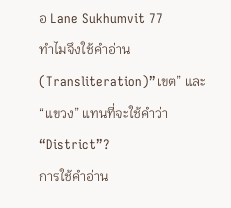อ Lane Sukhumvit 77
ทำไมจึงใช้คำอ่าน (Transliteration)”เขต” และ “แขวง” แทนที่จะใช้คำว่า “District”?
การใช้คำอ่าน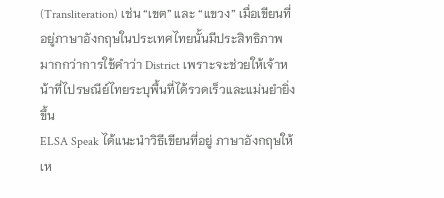(Transliteration) เช่น “เขต” และ “แขวง” เมื่อเขียนที่อยู่ภาษาอังกฤษในประเทศไทยนั้นมีประสิทธิภาพมากกว่าการใช้คำว่า District เพราะจะช่วยให้เจ้าหน้าที่ไปรษณีย์ไทยระบุพื้นที่ได้รวดเร็วและแม่นยำยิ่งขึ้น
ELSA Speak ได้แนะนำวิธีเขียนที่อยู่ ภาษาอังกฤษให้เห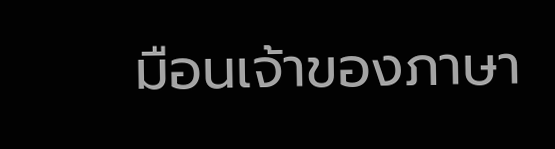มือนเจ้าของภาษา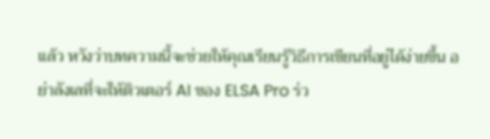แล้ว หวังว่าบทความนี้จะช่วยให้คุณเรียนรู้วิธีการเขียนที่อยู่ได้ง่ายขึ้น อย่าลังเลที่จะให้ติวเตอร์ AI ของ ELSA Pro ร่ว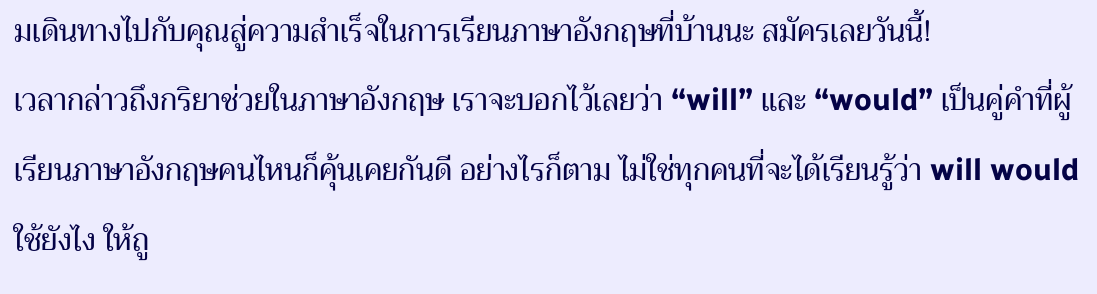มเดินทางไปกับคุณสู่ความสำเร็จในการเรียนภาษาอังกฤษที่บ้านนะ สมัครเลยวันนี้!
เวลากล่าวถึงกริยาช่วยในภาษาอังกฤษ เราจะบอกไว้เลยว่า “will” และ “would” เป็นคู่คำที่ผู้เรียนภาษาอังกฤษคนไหนก็คุ้นเคยกันดี อย่างไรก็ตาม ไม่ใช่ทุกคนที่จะได้เรียนรู้ว่า will would ใช้ยังไง ให้ถู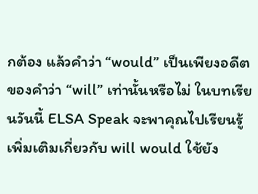กต้อง แล้วคำว่า “would” เป็นเพียงอดีตของคำว่า “will” เท่านั้นหรือไม่ ในบทเรียนวันนี้ ELSA Speak จะพาคุณไปเรียนรู้เพิ่มเติมเกี่ยวกับ will would ใช้ยัง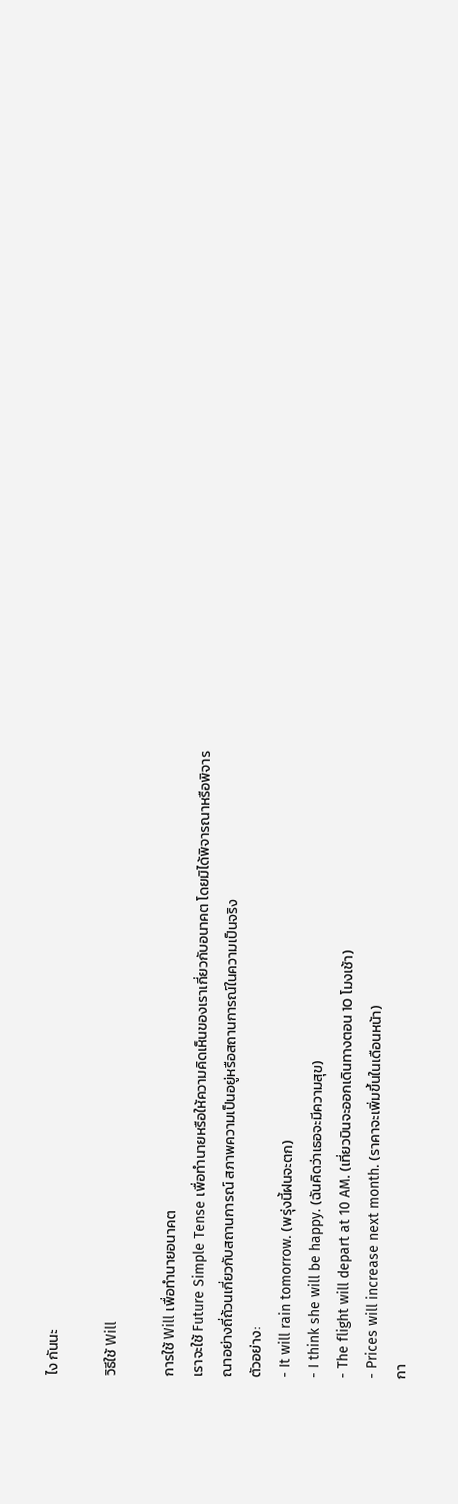ไง กันนะ

วิธีใช้ Will

การใช้ Will เพื่อทำนายอนาคต
เราจะใช้ Future Simple Tense เพื่อทำนายหรือให้ความคิดเห็นของเราเกี่ยวกับอนาคต โดยมิได้พิจารณาหรือพิจารณาอย่างถี่ถ้วนเกี่ยวกับสถานการณ์ สภาพความเป็นอยู่หรือสถานการณ์ในความเป็นจริง
ตัวอย่าง:
- It will rain tomorrow. (พรุ่งนี้ฝนจะตก)
- I think she will be happy. (ฉันคิดว่าเธอจะมีความสุข)
- The flight will depart at 10 AM. (เที่ยวบินจะออกเดินทางตอน 10 โมงเช้า)
- Prices will increase next month. (ราคาจะเพิ่มขึ้นในเดือนหน้า)
กา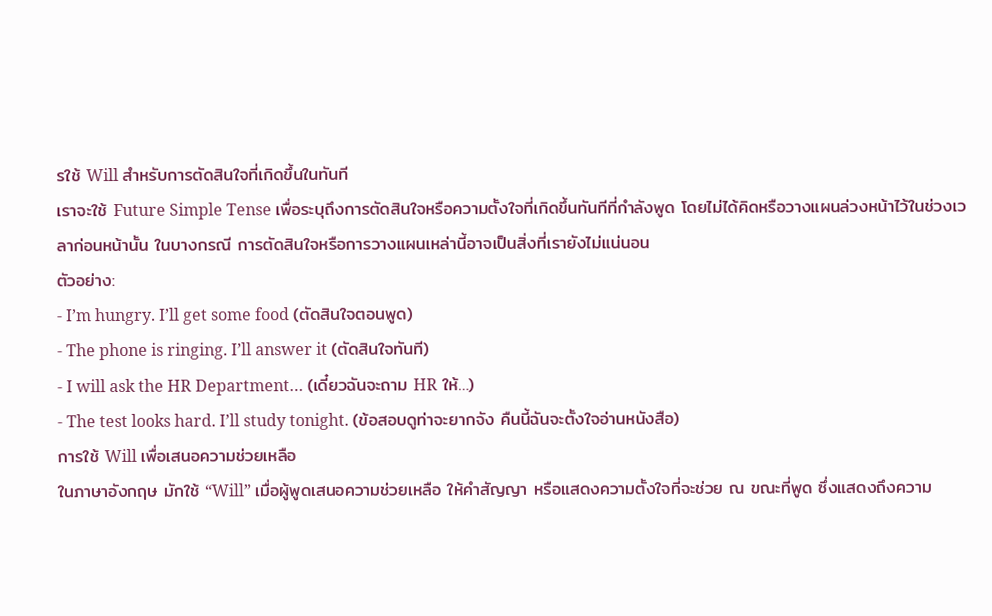รใช้ Will สำหรับการตัดสินใจที่เกิดขึ้นในทันที
เราจะใช้ Future Simple Tense เพื่อระบุถึงการตัดสินใจหรือความตั้งใจที่เกิดขึ้นทันทีที่กำลังพูด โดยไม่ได้คิดหรือวางแผนล่วงหน้าไว้ในช่วงเวลาก่อนหน้านั้น ในบางกรณี การตัดสินใจหรือการวางแผนเหล่านี้อาจเป็นสิ่งที่เรายังไม่แน่นอน
ตัวอย่าง:
- I’m hungry. I’ll get some food (ตัดสินใจตอนพูด)
- The phone is ringing. I’ll answer it (ตัดสินใจทันที)
- I will ask the HR Department… (เดี๋ยวฉันจะถาม HR ให้…)
- The test looks hard. I’ll study tonight. (ข้อสอบดูท่าจะยากจัง คืนนี้ฉันจะตั้งใจอ่านหนังสือ)
การใช้ Will เพื่อเสนอความช่วยเหลือ
ในภาษาอังกฤษ มักใช้ “Will” เมื่อผู้พูดเสนอความช่วยเหลือ ให้คำสัญญา หรือแสดงความตั้งใจที่จะช่วย ณ ขณะที่พูด ซึ่งแสดงถึงความ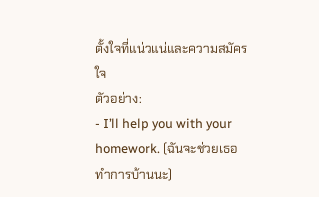ตั้งใจที่แน่วแน่และความสมัครใจ
ตัวอย่าง:
- I’ll help you with your homework. (ฉันจะช่วยเธอทำการบ้านนะ)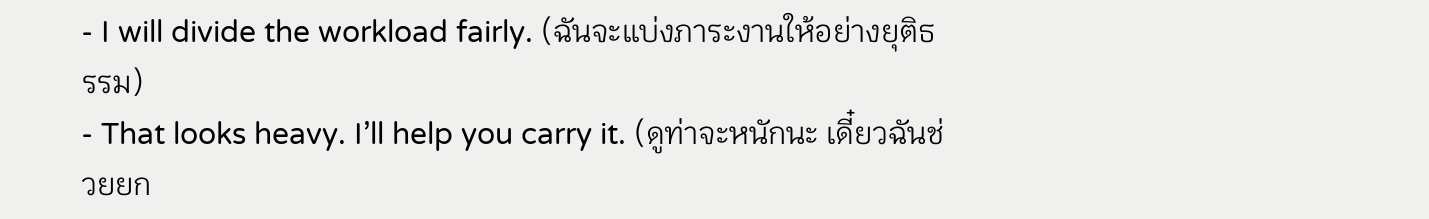- I will divide the workload fairly. (ฉันจะแบ่งภาระงานให้อย่างยุติธรรม)
- That looks heavy. I’ll help you carry it. (ดูท่าจะหนักนะ เดี๋ยวฉันช่วยยก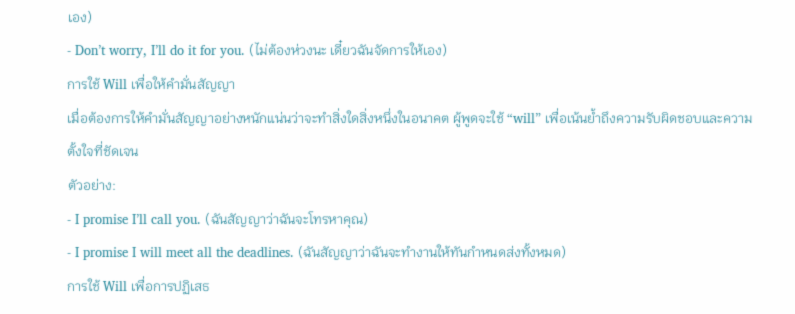เอง)
- Don’t worry, I’ll do it for you. (ไม่ต้องห่วงนะ เดี๋ยวฉันจัดการให้เอง)
การใช้ Will เพื่อให้คำมั่นสัญญา
เมื่อต้องการให้คำมั่นสัญญาอย่างหนักแน่นว่าจะทำสิ่งใดสิ่งหนึ่งในอนาคต ผู้พูดจะใช้ “will” เพื่อเน้นย้ำถึงความรับผิดชอบและความตั้งใจที่ชัดเจน
ตัวอย่าง:
- I promise I’ll call you. (ฉันสัญญาว่าฉันจะโทรหาคุณ)
- I promise I will meet all the deadlines. (ฉันสัญญาว่าฉันจะทำงานให้ทันกำหนดส่งทั้งหมด)
การใช้ Will เพื่อการปฏิเสธ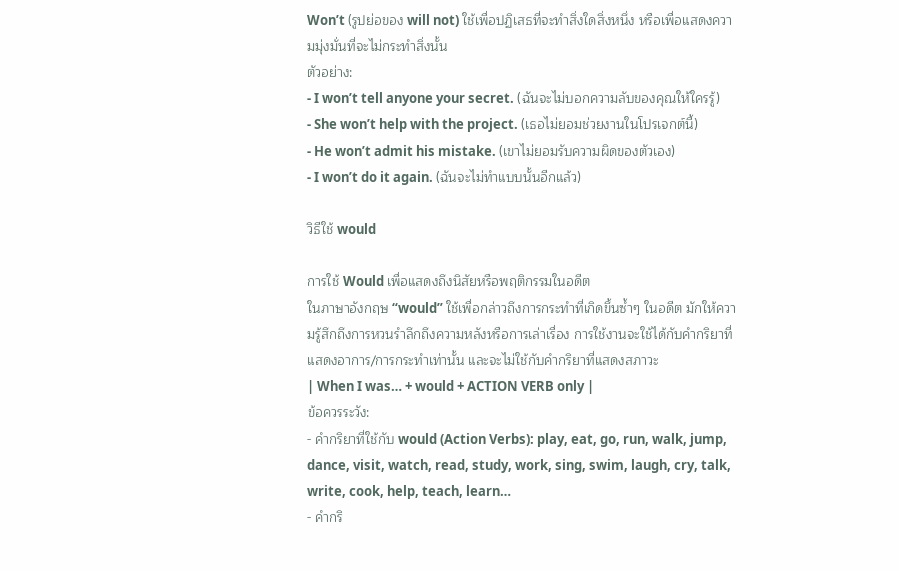Won’t (รูปย่อของ will not) ใช้เพื่อปฏิเสธที่จะทำสิ่งใดสิ่งหนึ่ง หรือเพื่อแสดงความมุ่งมั่นที่จะไม่กระทำสิ่งนั้น
ตัวอย่าง:
- I won’t tell anyone your secret. (ฉันจะไม่บอกความลับของคุณให้ใครรู้)
- She won’t help with the project. (เธอไม่ยอมช่วยงานในโปรเจกต์นี้)
- He won’t admit his mistake. (เขาไม่ยอมรับความผิดของตัวเอง)
- I won’t do it again. (ฉันจะไม่ทำแบบนั้นอีกแล้ว)

วิธีใช้ would

การใช้ Would เพื่อแสดงถึงนิสัยหรือพฤติกรรมในอดีต
ในภาษาอังกฤษ “would” ใช้เพื่อกล่าวถึงการกระทำที่เกิดขึ้นซ้ำๆ ในอดีต มักให้ความรู้สึกถึงการหวนรำลึกถึงความหลังหรือการเล่าเรื่อง การใช้งานจะใช้ได้กับคำกริยาที่แสดงอาการ/การกระทำเท่านั้น และจะไม่ใช้กับคำกริยาที่แสดงสภาวะ
| When I was… + would + ACTION VERB only |
ข้อควรระวัง:
- คำกริยาที่ใช้กับ would (Action Verbs): play, eat, go, run, walk, jump, dance, visit, watch, read, study, work, sing, swim, laugh, cry, talk, write, cook, help, teach, learn…
- คำกริ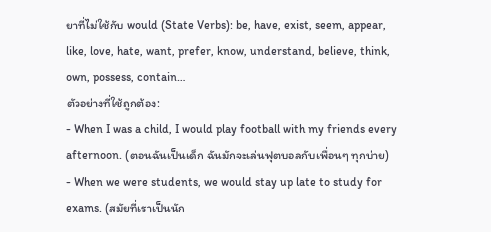ยาที่ไม่ใช้กับ would (State Verbs): be, have, exist, seem, appear, like, love, hate, want, prefer, know, understand, believe, think, own, possess, contain…
ตัวอย่างที่ใช้ถูกต้อง:
- When I was a child, I would play football with my friends every afternoon. (ตอนฉันเป็นเด็ก ฉันมักจะเล่นฟุตบอลกับเพื่อนๆ ทุกบ่าย)
- When we were students, we would stay up late to study for exams. (สมัยที่เราเป็นนัก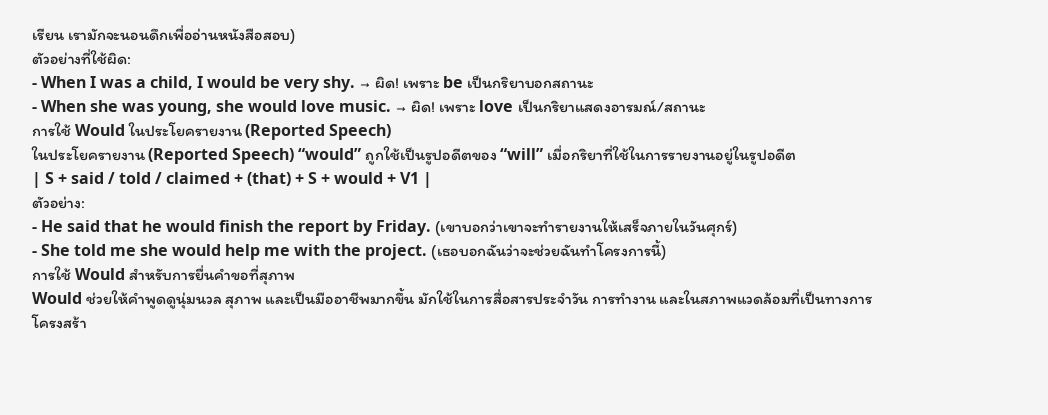เรียน เรามักจะนอนดึกเพื่ออ่านหนังสือสอบ)
ตัวอย่างที่ใช้ผิด:
- When I was a child, I would be very shy. → ผิด! เพราะ be เป็นกริยาบอกสถานะ
- When she was young, she would love music. → ผิด! เพราะ love เป็นกริยาแสดงอารมณ์/สถานะ
การใช้ Would ในประโยครายงาน (Reported Speech)
ในประโยครายงาน (Reported Speech) “would” ถูกใช้เป็นรูปอดีตของ “will” เมื่อกริยาที่ใช้ในการรายงานอยู่ในรูปอดีต
| S + said / told / claimed + (that) + S + would + V1 |
ตัวอย่าง:
- He said that he would finish the report by Friday. (เขาบอกว่าเขาจะทำรายงานให้เสร็จภายในวันศุกร์)
- She told me she would help me with the project. (เธอบอกฉันว่าจะช่วยฉันทำโครงการนี้)
การใช้ Would สำหรับการยื่นคำขอที่สุภาพ
Would ช่วยให้คำพูดดูนุ่มนวล สุภาพ และเป็นมืออาชีพมากขึ้น มักใช้ในการสื่อสารประจำวัน การทำงาน และในสภาพแวดล้อมที่เป็นทางการ
โครงสร้า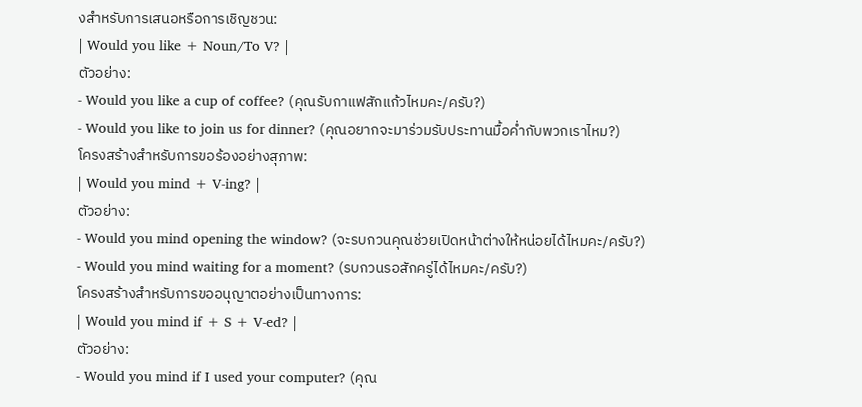งสำหรับการเสนอหรือการเชิญชวน:
| Would you like + Noun/To V? |
ตัวอย่าง:
- Would you like a cup of coffee? (คุณรับกาแฟสักแก้วไหมคะ/ครับ?)
- Would you like to join us for dinner? (คุณอยากจะมาร่วมรับประทานมื้อค่ำกับพวกเราไหม?)
โครงสร้างสำหรับการขอร้องอย่างสุภาพ:
| Would you mind + V-ing? |
ตัวอย่าง:
- Would you mind opening the window? (จะรบกวนคุณช่วยเปิดหน้าต่างให้หน่อยได้ไหมคะ/ครับ?)
- Would you mind waiting for a moment? (รบกวนรอสักครู่ได้ไหมคะ/ครับ?)
โครงสร้างสำหรับการขออนุญาตอย่างเป็นทางการ:
| Would you mind if + S + V-ed? |
ตัวอย่าง:
- Would you mind if I used your computer? (คุณ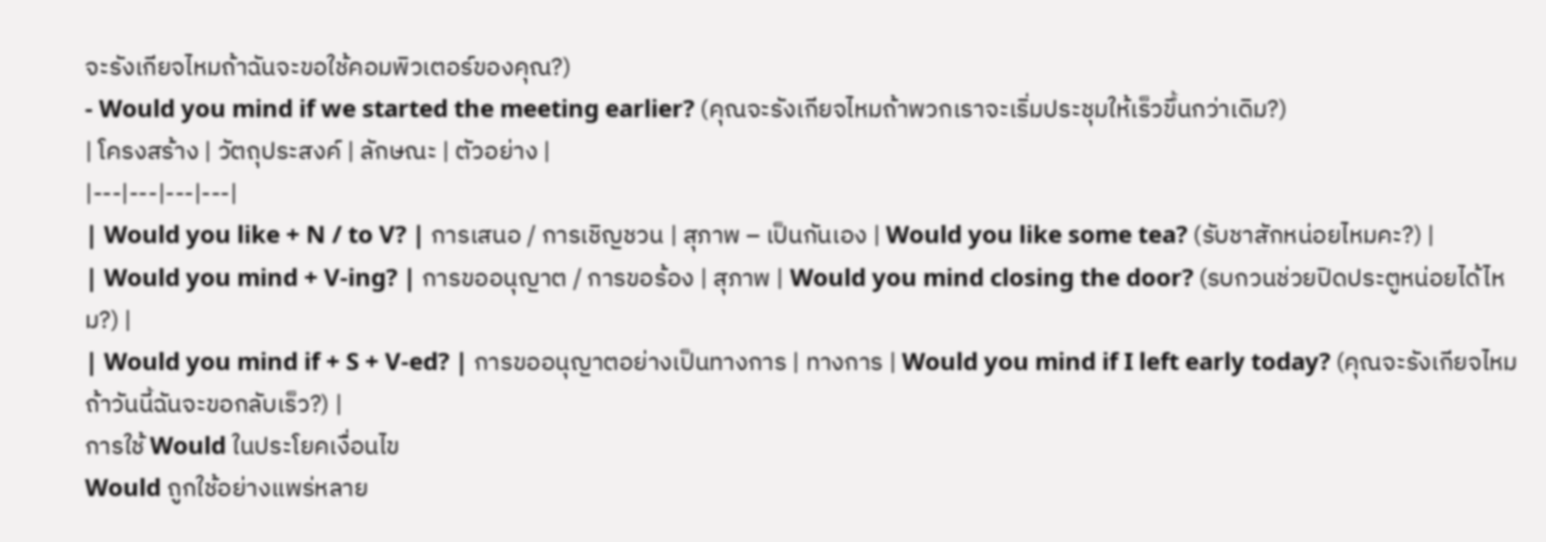จะรังเกียจไหมถ้าฉันจะขอใช้คอมพิวเตอร์ของคุณ?)
- Would you mind if we started the meeting earlier? (คุณจะรังเกียจไหมถ้าพวกเราจะเริ่มประชุมให้เร็วขึ้นกว่าเดิม?)
| โครงสร้าง | วัตถุประสงค์ | ลักษณะ | ตัวอย่าง |
|---|---|---|---|
| Would you like + N / to V? | การเสนอ / การเชิญชวน | สุภาพ – เป็นกันเอง | Would you like some tea? (รับชาสักหน่อยไหมคะ?) |
| Would you mind + V-ing? | การขออนุญาต / การขอร้อง | สุภาพ | Would you mind closing the door? (รบกวนช่วยปิดประตูหน่อยได้ไหม?) |
| Would you mind if + S + V-ed? | การขออนุญาตอย่างเป็นทางการ | ทางการ | Would you mind if I left early today? (คุณจะรังเกียจไหมถ้าวันนี้ฉันจะขอกลับเร็ว?) |
การใช้ Would ในประโยคเงื่อนไข
Would ถูกใช้อย่างแพร่หลาย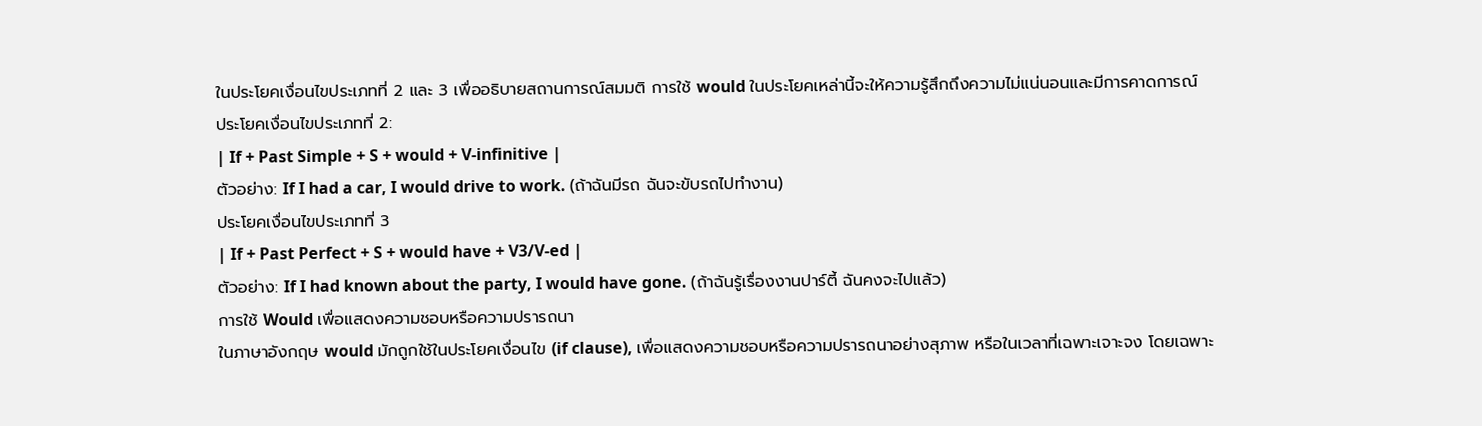ในประโยคเงื่อนไขประเภทที่ 2 และ 3 เพื่ออธิบายสถานการณ์สมมติ การใช้ would ในประโยคเหล่านี้จะให้ความรู้สึกถึงความไม่แน่นอนและมีการคาดการณ์
ประโยคเงื่อนไขประเภทที่ 2:
| If + Past Simple + S + would + V-infinitive |
ตัวอย่าง: If I had a car, I would drive to work. (ถ้าฉันมีรถ ฉันจะขับรถไปทำงาน)
ประโยคเงื่อนไขประเภทที่ 3
| If + Past Perfect + S + would have + V3/V-ed |
ตัวอย่าง: If I had known about the party, I would have gone. (ถ้าฉันรู้เรื่องงานปาร์ตี้ ฉันคงจะไปแล้ว)
การใช้ Would เพื่อแสดงความชอบหรือความปรารถนา
ในภาษาอังกฤษ would มักถูกใช้ในประโยคเงื่อนไข (if clause), เพื่อแสดงความชอบหรือความปรารถนาอย่างสุภาพ หรือในเวลาที่เฉพาะเจาะจง โดยเฉพาะ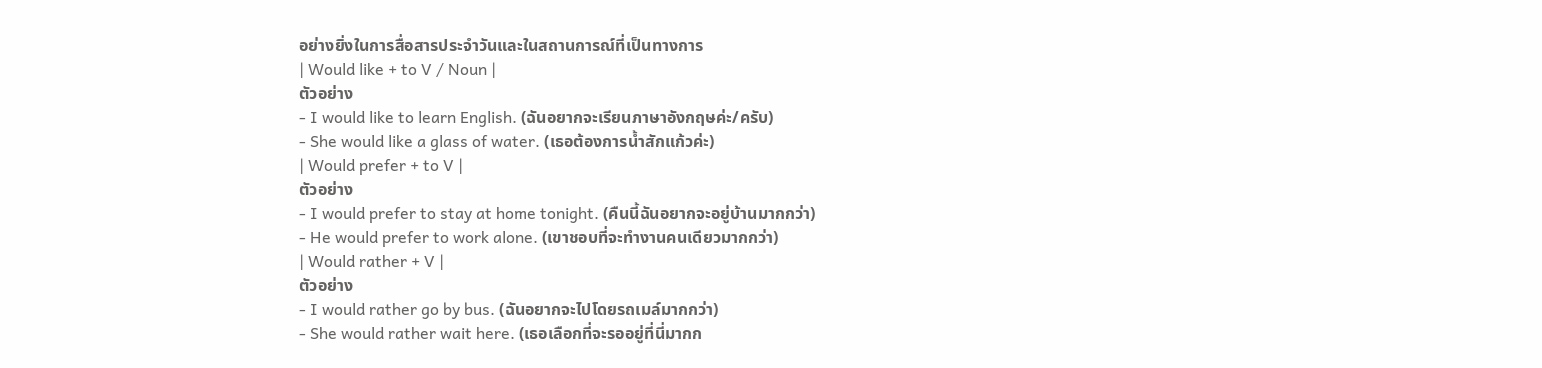อย่างยิ่งในการสื่อสารประจำวันและในสถานการณ์ที่เป็นทางการ
| Would like + to V / Noun |
ตัวอย่าง
- I would like to learn English. (ฉันอยากจะเรียนภาษาอังกฤษค่ะ/ครับ)
- She would like a glass of water. (เธอต้องการน้ำสักแก้วค่ะ)
| Would prefer + to V |
ตัวอย่าง
- I would prefer to stay at home tonight. (คืนนี้ฉันอยากจะอยู่บ้านมากกว่า)
- He would prefer to work alone. (เขาชอบที่จะทำงานคนเดียวมากกว่า)
| Would rather + V |
ตัวอย่าง
- I would rather go by bus. (ฉันอยากจะไปโดยรถเมล์มากกว่า)
- She would rather wait here. (เธอเลือกที่จะรออยู่ที่นี่มากก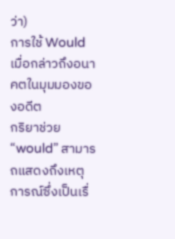ว่า)
การใช้ Would เมื่อกล่าวถึงอนาคตในมุมมองของอดีต
กริยาช่วย “would” สามารถแสดงถึงเหตุการณ์ซึ่งเป็นเรื่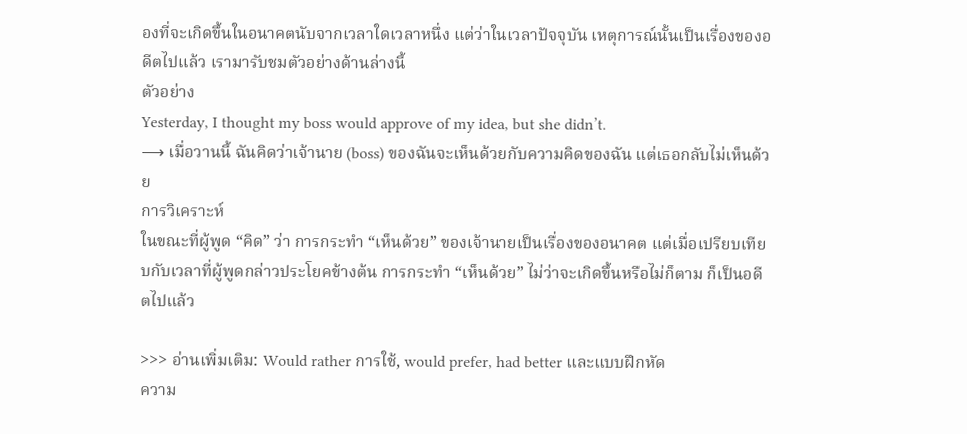องที่จะเกิดขึ้นในอนาคตนับจากเวลาใดเวลาหนึ่ง แต่ว่าในเวลาปัจจุบัน เหตุการณ์นั้นเป็นเรื่องของอดีตไปแล้ว เรามารับชมตัวอย่างด้านล่างนี้
ตัวอย่าง
Yesterday, I thought my boss would approve of my idea, but she didn’t.
⟶ เมื่อวานนี้ ฉันคิดว่าเจ้านาย (boss) ของฉันจะเห็นด้วยกับความคิดของฉัน แต่เธอกลับไม่เห็นด้วย
การวิเคราะห์
ในขณะที่ผู้พูด “คิด” ว่า การกระทำ “เห็นด้วย” ของเจ้านายเป็นเรื่องของอนาคต แต่เมื่อเปรียบเทียบกับเวลาที่ผู้พูดกล่าวประโยคข้างต้น การกระทำ “เห็นด้วย” ไม่ว่าจะเกิดขึ้นหรือไม่ก็ตาม ก็เป็นอดีตไปแล้ว

>>> อ่านเพิ่มเติม: Would rather การใช้, would prefer, had better และแบบฝึกหัด
ความ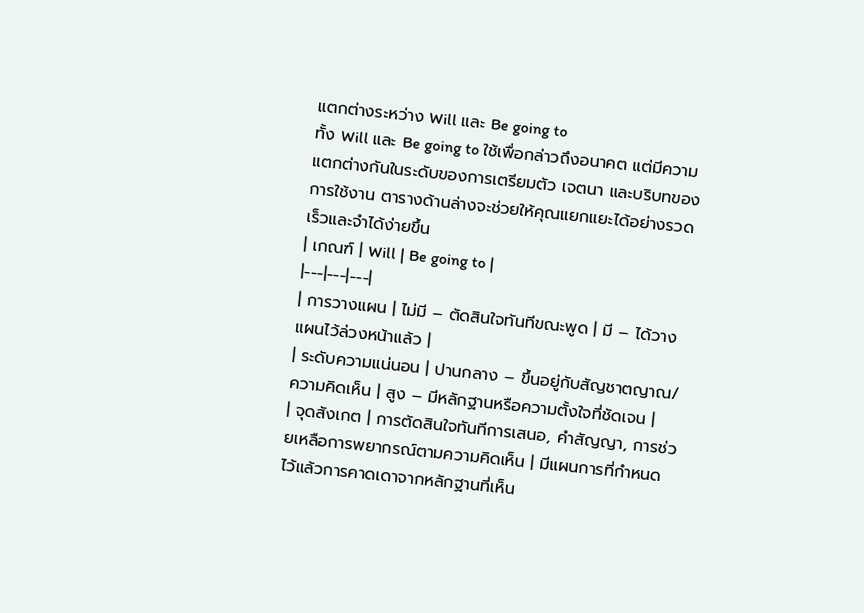แตกต่างระหว่าง Will และ Be going to
ทั้ง Will และ Be going to ใช้เพื่อกล่าวถึงอนาคต แต่มีความแตกต่างกันในระดับของการเตรียมตัว เจตนา และบริบทของการใช้งาน ตารางด้านล่างจะช่วยให้คุณแยกแยะได้อย่างรวดเร็วและจำได้ง่ายขึ้น
| เกณฑ์ | Will | Be going to |
|---|---|---|
| การวางแผน | ไม่มี – ตัดสินใจทันทีขณะพูด | มี – ได้วางแผนไว้ล่วงหน้าแล้ว |
| ระดับความแน่นอน | ปานกลาง – ขึ้นอยู่กับสัญชาตญาณ/ความคิดเห็น | สูง – มีหลักฐานหรือความตั้งใจที่ชัดเจน |
| จุดสังเกต | การตัดสินใจทันทีการเสนอ, คำสัญญา, การช่วยเหลือการพยากรณ์ตามความคิดเห็น | มีแผนการที่กำหนดไว้แล้วการคาดเดาจากหลักฐานที่เห็น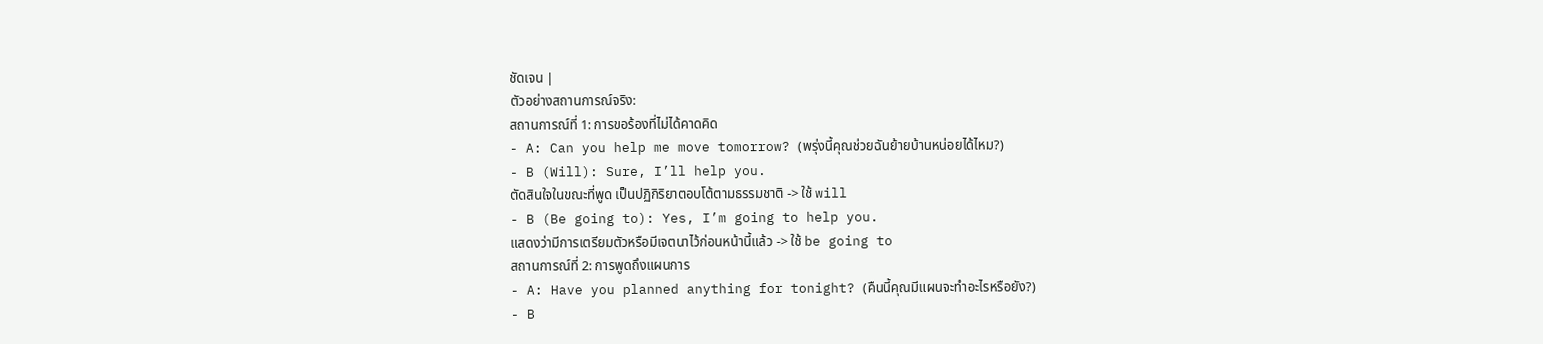ชัดเจน |
ตัวอย่างสถานการณ์จริง:
สถานการณ์ที่ 1: การขอร้องที่ไม่ได้คาดคิด
- A: Can you help me move tomorrow? (พรุ่งนี้คุณช่วยฉันย้ายบ้านหน่อยได้ไหม?)
- B (Will): Sure, I’ll help you.
ตัดสินใจในขณะที่พูด เป็นปฏิกิริยาตอบโต้ตามธรรมชาติ -> ใช้ will
- B (Be going to): Yes, I’m going to help you.
แสดงว่ามีการเตรียมตัวหรือมีเจตนาไว้ก่อนหน้านี้แล้ว -> ใช้ be going to
สถานการณ์ที่ 2: การพูดถึงแผนการ
- A: Have you planned anything for tonight? (คืนนี้คุณมีแผนจะทำอะไรหรือยัง?)
- B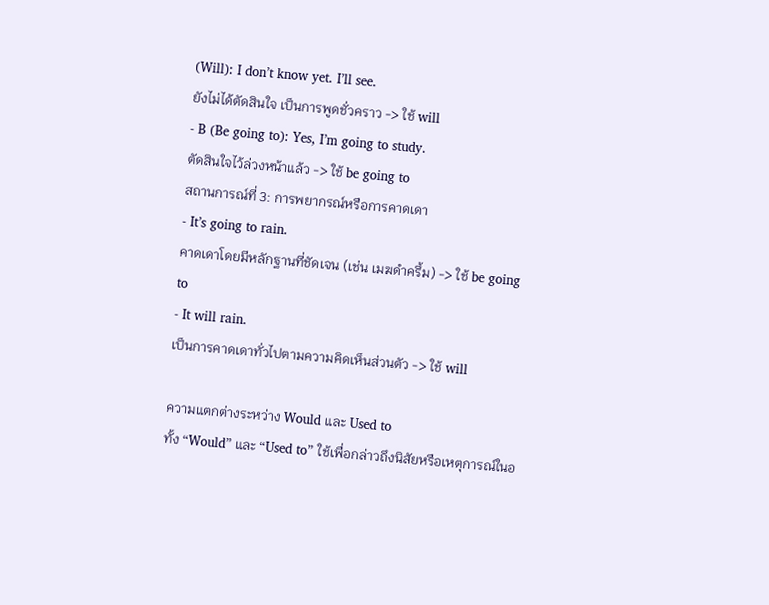(Will): I don’t know yet. I’ll see.
ยังไม่ได้ตัดสินใจ เป็นการพูดชั่วคราว -> ใช้ will
- B (Be going to): Yes, I’m going to study.
ตัดสินใจไว้ล่วงหน้าแล้ว -> ใช้ be going to
สถานการณ์ที่ 3: การพยากรณ์หรือการคาดเดา
- It’s going to rain.
คาดเดาโดยมีหลักฐานที่ชัดเจน (เช่น เมฆดำครึ้ม) -> ใช้ be going to
- It will rain.
เป็นการคาดเดาทั่วไปตามความคิดเห็นส่วนตัว -> ใช้ will

ความแตกต่างระหว่าง Would และ Used to
ทั้ง “Would” และ “Used to” ใช้เพื่อกล่าวถึงนิสัยหรือเหตุการณ์ในอ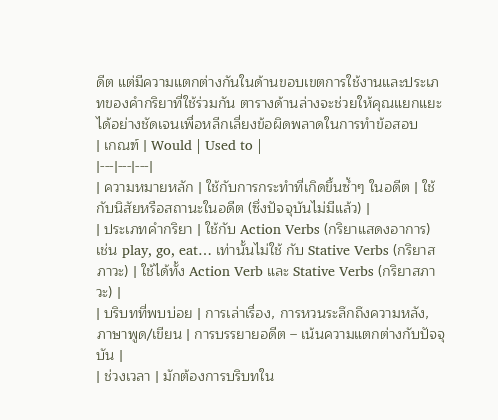ดีต แต่มีความแตกต่างกันในด้านขอบเขตการใช้งานและประเภทของคำกริยาที่ใช้ร่วมกัน ตารางด้านล่างจะช่วยให้คุณแยกแยะได้อย่างชัดเจนเพื่อหลีกเลี่ยงข้อผิดพลาดในการทำข้อสอบ
| เกณฑ์ | Would | Used to |
|---|---|---|
| ความหมายหลัก | ใช้กับการกระทำที่เกิดขึ้นซ้ำๆ ในอดีต | ใช้กับนิสัยหรือสถานะในอดีต (ซึ่งปัจจุบันไม่มีแล้ว) |
| ประเภทคำกริยา | ใช้กับ Action Verbs (กริยาแสดงอาการ) เช่น play, go, eat… เท่านั้นไม่ใช้ กับ Stative Verbs (กริยาสภาวะ) | ใช้ได้ทั้ง Action Verb และ Stative Verbs (กริยาสภาวะ) |
| บริบทที่พบบ่อย | การเล่าเรื่อง, การหวนระลึกถึงความหลัง, ภาษาพูด/เขียน | การบรรยายอดีต – เน้นความแตกต่างกับปัจจุบัน |
| ช่วงเวลา | มักต้องการบริบทใน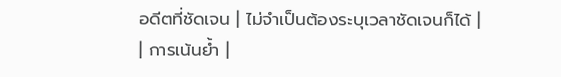อดีตที่ชัดเจน | ไม่จำเป็นต้องระบุเวลาชัดเจนก็ได้ |
| การเน้นย้ำ |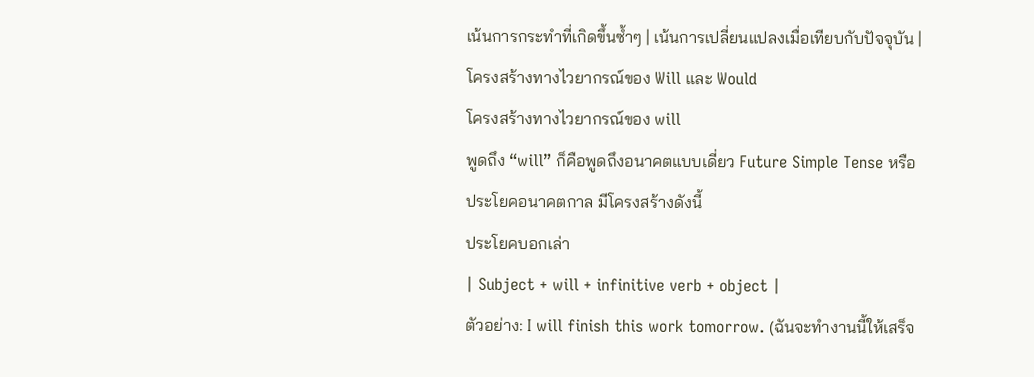เน้นการกระทำที่เกิดขึ้นซ้ำๆ | เน้นการเปลี่ยนแปลงเมื่อเทียบกับปัจจุบัน |
โครงสร้างทางไวยากรณ์ของ Will และ Would
โครงสร้างทางไวยากรณ์ของ will
พูดถึง “will” ก็คือพูดถึงอนาคตแบบเดี่ยว Future Simple Tense หรือ ประโยคอนาคตกาล มีโครงสร้างดังนี้
ประโยคบอกเล่า
| Subject + will + infinitive verb + object |
ตัวอย่าง: I will finish this work tomorrow. (ฉันจะทำงานนี้ให้เสร็จ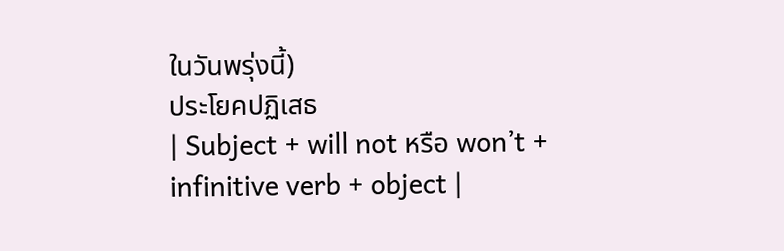ในวันพรุ่งนี้)
ประโยคปฏิเสธ
| Subject + will not หรือ won’t + infinitive verb + object |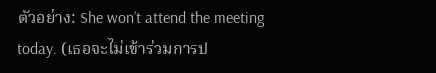ตัวอย่าง: She won’t attend the meeting today. (เธอจะไม่เข้าร่วมการป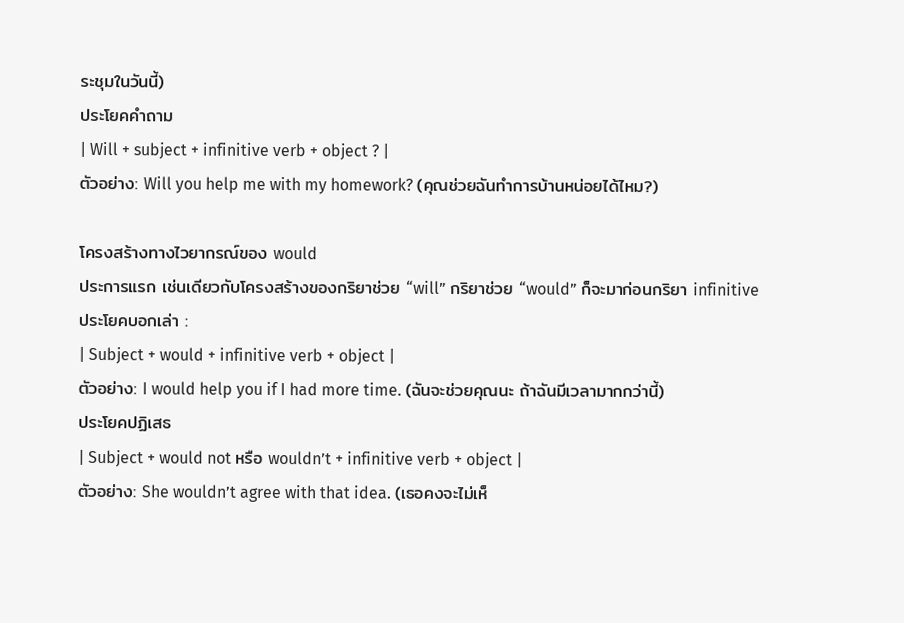ระชุมในวันนี้)
ประโยคคำถาม
| Will + subject + infinitive verb + object ? |
ตัวอย่าง: Will you help me with my homework? (คุณช่วยฉันทำการบ้านหน่อยได้ไหม?)

โครงสร้างทางไวยากรณ์ของ would
ประการแรก เช่นเดียวกับโครงสร้างของกริยาช่วย “will” กริยาช่วย “would” ก็จะมาก่อนกริยา infinitive
ประโยคบอกเล่า :
| Subject + would + infinitive verb + object |
ตัวอย่าง: I would help you if I had more time. (ฉันจะช่วยคุณนะ ถ้าฉันมีเวลามากกว่านี้)
ประโยคปฏิเสธ
| Subject + would not หรือ wouldn’t + infinitive verb + object |
ตัวอย่าง: She wouldn’t agree with that idea. (เธอคงจะไม่เห็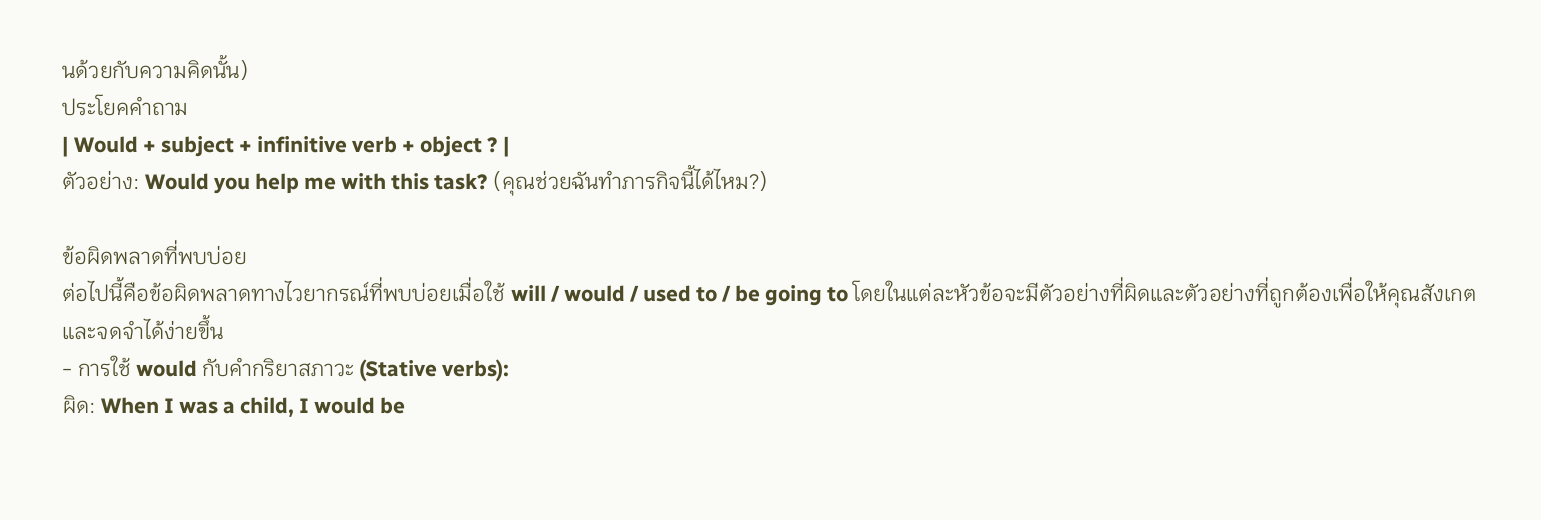นด้วยกับความคิดนั้น)
ประโยคคำถาม
| Would + subject + infinitive verb + object ? |
ตัวอย่าง: Would you help me with this task? (คุณช่วยฉันทำภารกิจนี้ได้ไหม?)

ข้อผิดพลาดที่พบบ่อย
ต่อไปนี้คือข้อผิดพลาดทางไวยากรณ์ที่พบบ่อยเมื่อใช้ will / would / used to / be going to โดยในแต่ละหัวข้อจะมีตัวอย่างที่ผิดและตัวอย่างที่ถูกต้องเพื่อให้คุณสังเกตและจดจำได้ง่ายขึ้น
- การใช้ would กับคำกริยาสภาวะ (Stative verbs):
ผิด: When I was a child, I would be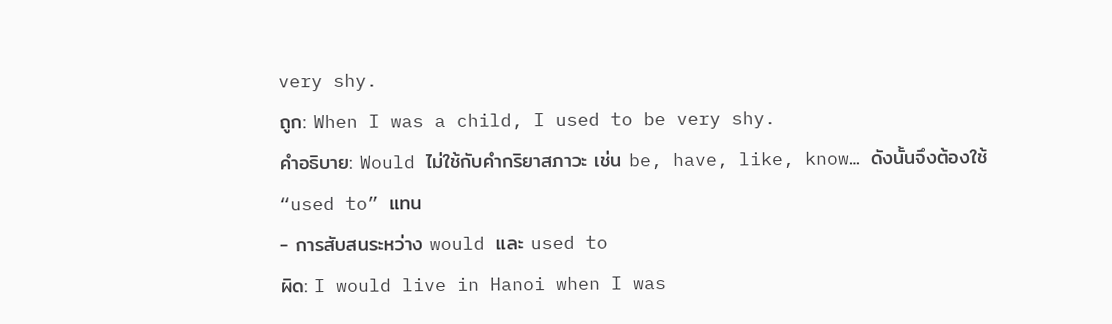very shy.
ถูก: When I was a child, I used to be very shy.
คำอธิบาย: Would ไม่ใช้กับคำกริยาสภาวะ เช่น be, have, like, know… ดังนั้นจึงต้องใช้ “used to” แทน
- การสับสนระหว่าง would และ used to
ผิด: I would live in Hanoi when I was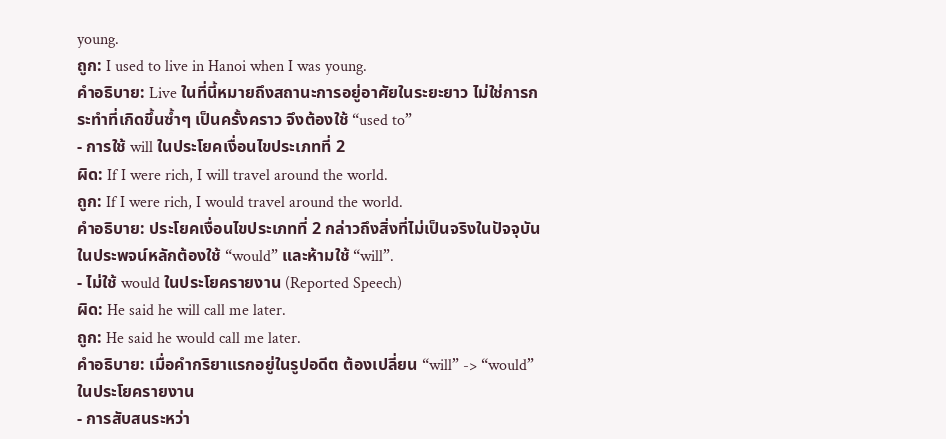young.
ถูก: I used to live in Hanoi when I was young.
คำอธิบาย: Live ในที่นี้หมายถึงสถานะการอยู่อาศัยในระยะยาว ไม่ใช่การกระทำที่เกิดขึ้นซ้ำๆ เป็นครั้งคราว จึงต้องใช้ “used to”
- การใช้ will ในประโยคเงื่อนไขประเภทที่ 2
ผิด: If I were rich, I will travel around the world.
ถูก: If I were rich, I would travel around the world.
คำอธิบาย: ประโยคเงื่อนไขประเภทที่ 2 กล่าวถึงสิ่งที่ไม่เป็นจริงในปัจจุบัน ในประพจน์หลักต้องใช้ “would” และห้ามใช้ “will”.
- ไม่ใช้ would ในประโยครายงาน (Reported Speech)
ผิด: He said he will call me later.
ถูก: He said he would call me later.
คำอธิบาย: เมื่อคำกริยาแรกอยู่ในรูปอดีต ต้องเปลี่ยน “will” -> “would” ในประโยครายงาน
- การสับสนระหว่า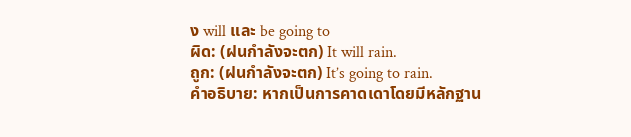ง will และ be going to
ผิด: (ฝนกำลังจะตก) It will rain.
ถูก: (ฝนกำลังจะตก) It’s going to rain.
คำอธิบาย: หากเป็นการคาดเดาโดยมีหลักฐาน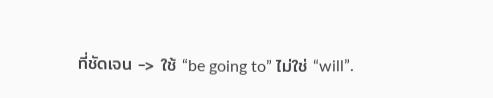ที่ชัดเจน -> ใช้ “be going to” ไม่ใช่ “will”.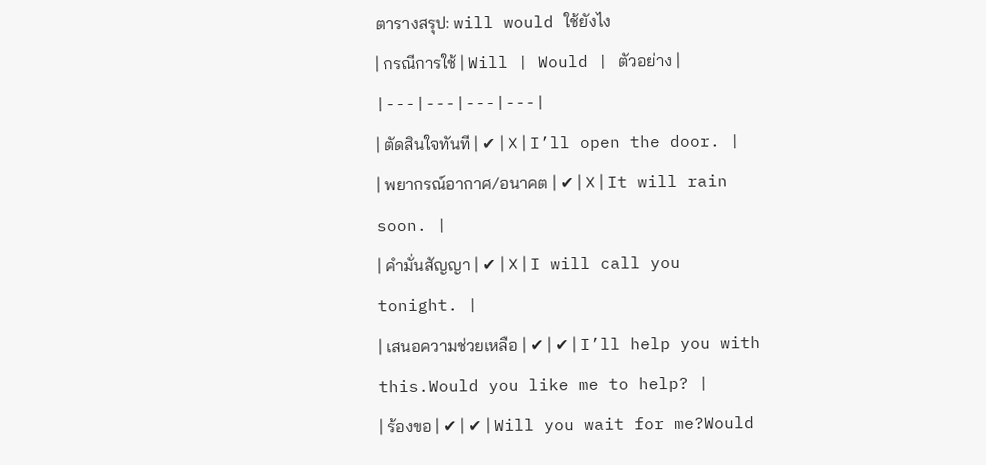ตารางสรุป: will would ใช้ยังไง
| กรณีการใช้ | Will | Would | ตัวอย่าง |
|---|---|---|---|
| ตัดสินใจทันที | ✔ | ❌ | I’ll open the door. |
| พยากรณ์อากาศ/อนาคต | ✔ | ❌ | It will rain soon. |
| คำมั่นสัญญา | ✔ | ❌ | I will call you tonight. |
| เสนอความช่วยเหลือ | ✔ | ✔ | I’ll help you with this.Would you like me to help? |
| ร้องขอ | ✔ | ✔ | Will you wait for me?Would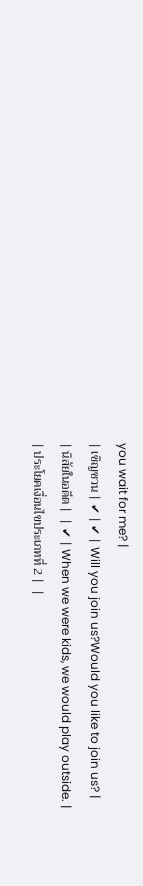you wait for me? |
| เชิญชวน | ✔ | ✔ | Will you join us?Would you like to join us? |
| นิสัยในอดีต |  | ✔ | When we were kids, we would play outside. |
| ประโยคเงื่อนไขประเภทที่ 2 |  |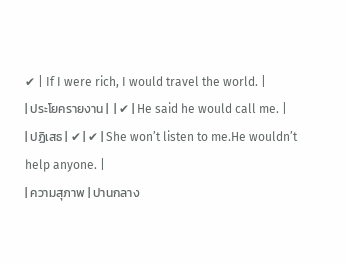✔ | If I were rich, I would travel the world. |
| ประโยครายงาน |  | ✔ | He said he would call me. |
| ปฏิเสธ | ✔ | ✔ | She won’t listen to me.He wouldn’t help anyone. |
| ความสุภาพ | ปานกลาง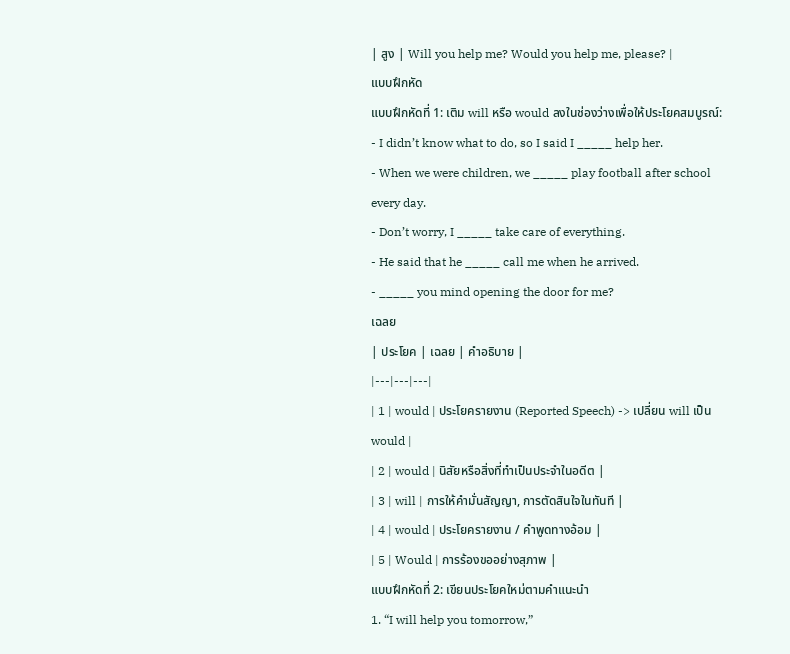| สูง | Will you help me? Would you help me, please? |
แบบฝึกหัด
แบบฝึกหัดที่ 1: เติม will หรือ would ลงในช่องว่างเพื่อให้ประโยคสมบูรณ์:
- I didn’t know what to do, so I said I _____ help her.
- When we were children, we _____ play football after school every day.
- Don’t worry, I _____ take care of everything.
- He said that he _____ call me when he arrived.
- _____ you mind opening the door for me?
เฉลย
| ประโยค | เฉลย | คำอธิบาย |
|---|---|---|
| 1 | would | ประโยครายงาน (Reported Speech) -> เปลี่ยน will เป็น would |
| 2 | would | นิสัยหรือสิ่งที่ทำเป็นประจำในอดีต |
| 3 | will | การให้คำมั่นสัญญา, การตัดสินใจในทันที |
| 4 | would | ประโยครายงาน / คำพูดทางอ้อม |
| 5 | Would | การร้องขออย่างสุภาพ |
แบบฝึกหัดที่ 2: เขียนประโยคใหม่ตามคำแนะนำ
1. “I will help you tomorrow,”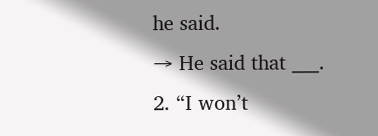he said.
→ He said that ___.
2. “I won’t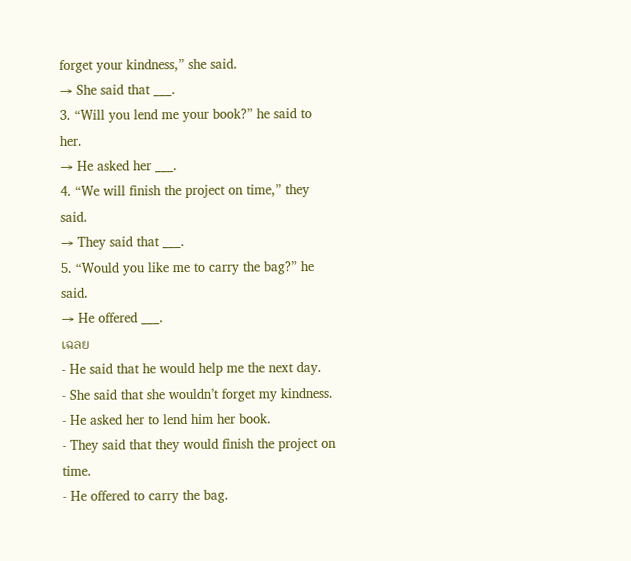forget your kindness,” she said.
→ She said that ___.
3. “Will you lend me your book?” he said to her.
→ He asked her ___.
4. “We will finish the project on time,” they said.
→ They said that ___.
5. “Would you like me to carry the bag?” he said.
→ He offered ___.
เฉลย
- He said that he would help me the next day.
- She said that she wouldn’t forget my kindness.
- He asked her to lend him her book.
- They said that they would finish the project on time.
- He offered to carry the bag.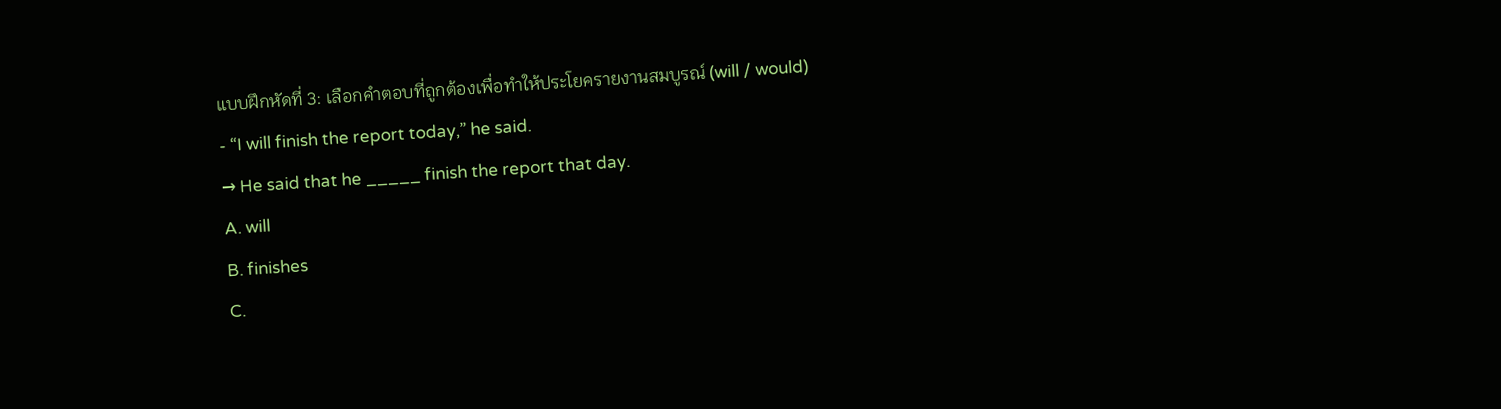แบบฝึกหัดที่ 3: เลือกคำตอบที่ถูกต้องเพื่อทำให้ประโยครายงานสมบูรณ์ (will / would)
- “I will finish the report today,” he said.
→ He said that he _____ finish the report that day.
A. will
B. finishes
C.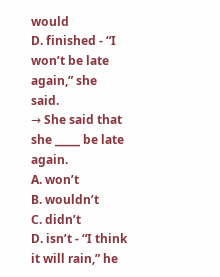would
D. finished - “I won’t be late again,” she said.
→ She said that she _____ be late again.
A. won’t
B. wouldn’t
C. didn’t
D. isn’t - “I think it will rain,” he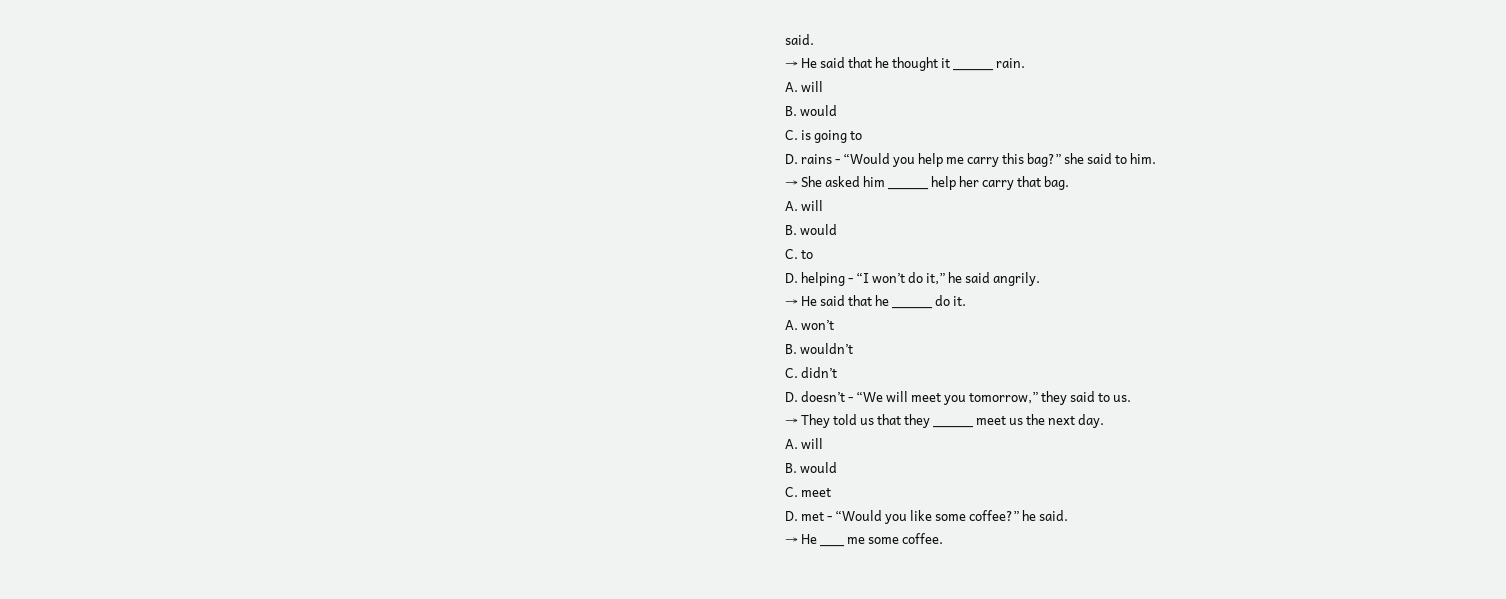said.
→ He said that he thought it _____ rain.
A. will
B. would
C. is going to
D. rains - “Would you help me carry this bag?” she said to him.
→ She asked him _____ help her carry that bag.
A. will
B. would
C. to
D. helping - “I won’t do it,” he said angrily.
→ He said that he _____ do it.
A. won’t
B. wouldn’t
C. didn’t
D. doesn’t - “We will meet you tomorrow,” they said to us.
→ They told us that they _____ meet us the next day.
A. will
B. would
C. meet
D. met - “Would you like some coffee?” he said.
→ He ___ me some coffee.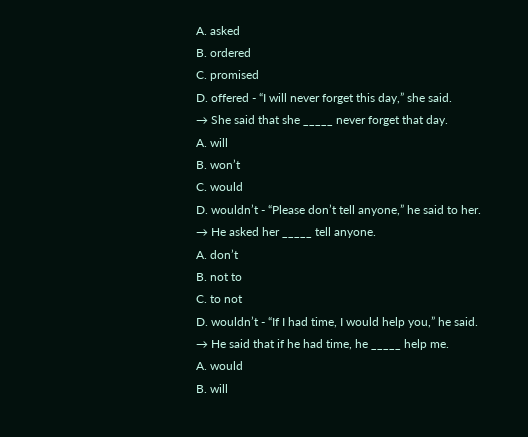A. asked
B. ordered
C. promised
D. offered - “I will never forget this day,” she said.
→ She said that she _____ never forget that day.
A. will
B. won’t
C. would
D. wouldn’t - “Please don’t tell anyone,” he said to her.
→ He asked her _____ tell anyone.
A. don’t
B. not to
C. to not
D. wouldn’t - “If I had time, I would help you,” he said.
→ He said that if he had time, he _____ help me.
A. would
B. will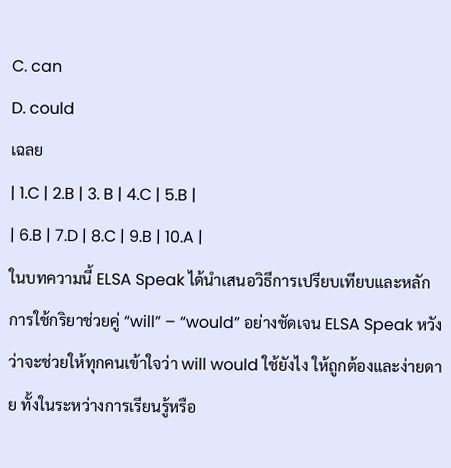C. can
D. could
เฉลย
| 1.C | 2.B | 3. B | 4.C | 5.B |
| 6.B | 7.D | 8.C | 9.B | 10.A |
ในบทความนี้ ELSA Speak ได้นำเสนอวิธีการเปรียบเทียบและหลักการใช้กริยาช่วยคู่ “will” – “would” อย่างชัดเจน ELSA Speak หวังว่าจะช่วยให้ทุกคนเข้าใจว่า will would ใช้ยังไง ให้ถูกต้องและง่ายดาย ทั้งในระหว่างการเรียนรู้หรือ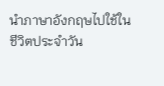นำภาษาอังกฤษไปใช้ในชีวิตประจำวัน